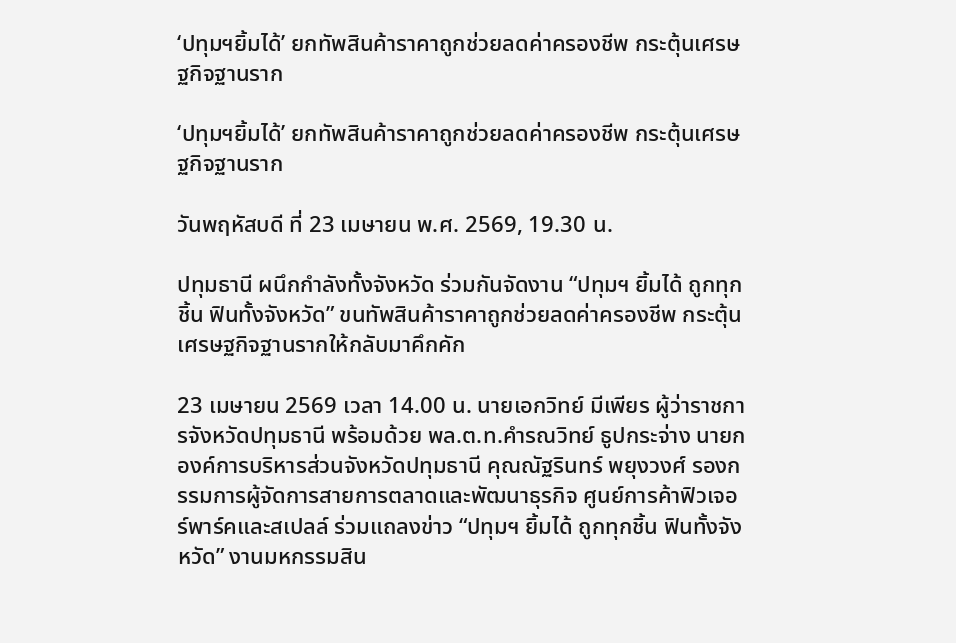‘ปทุมฯยิ้มได้’ ยกทัพสินค้าราคาถูกช่วยลดค่าครองชีพ กระตุ้นเศรษฐกิจฐานราก

‘ปทุมฯยิ้มได้’ ยกทัพสินค้าราคาถูกช่วยลดค่าครองชีพ กระตุ้นเศรษฐกิจฐานราก

วันพฤหัสบดี ที่ 23 เมษายน พ.ศ. 2569, 19.30 น.

ปทุมธานี ผนึกกำลังทั้งจังหวัด ร่วมกันจัดงาน “ปทุมฯ ยิ้มได้ ถูกทุกชิ้น ฟินทั้งจังหวัด” ขนทัพสินค้าราคาถูกช่วยลดค่าครองชีพ กระตุ้นเศรษฐกิจฐานรากให้กลับมาคึกคัก

23 เมษายน 2569 เวลา 14.00 น. นายเอกวิทย์ มีเพียร ผู้ว่าราชการจังหวัดปทุมธานี พร้อมด้วย พล.ต.ท.คำรณวิทย์ ธูปกระจ่าง นายกองค์การบริหารส่วนจังหวัดปทุมธานี คุณณัฐรินทร์ พยุงวงศ์ รองกรรมการผู้จัดการสายการตลาดและพัฒนาธุรกิจ ศูนย์การค้าฟิวเจอร์พาร์คและสเปลล์ ร่วมแถลงข่าว “ปทุมฯ ยิ้มได้ ถูกทุกชิ้น ฟินทั้งจังหวัด” งานมหกรรมสิน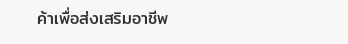ค้าเพื่อส่งเสริมอาชีพ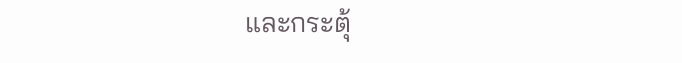และกระตุ้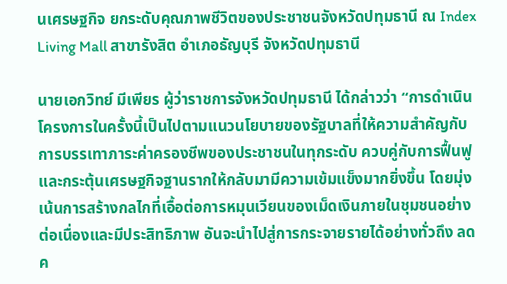นเศรษฐกิจ ยกระดับคุณภาพชีวิตของประชาชนจังหวัดปทุมธานี ณ Index Living Mall สาขารังสิต อำเภอธัญบุรี จังหวัดปทุมธานี

นายเอกวิทย์ มีเพียร ผู้ว่าราชการจังหวัดปทุมธานี ได้กล่าวว่า “การดำเนินโครงการในครั้งนี้เป็นไปตามแนวนโยบายของรัฐบาลที่ให้ความสำคัญกับการบรรเทาภาระค่าครองชีพของประชาชนในทุกระดับ ควบคู่กับการฟื้นฟูและกระตุ้นเศรษฐกิจฐานรากให้กลับมามีความเข้มแข็งมากยิ่งขึ้น โดยมุ่งเน้นการสร้างกลไกที่เอื้อต่อการหมุนเวียนของเม็ดเงินภายในชุมชนอย่างต่อเนื่องและมีประสิทธิภาพ อันจะนำไปสู่การกระจายรายได้อย่างทั่วถึง ลดค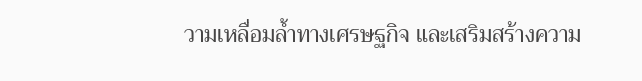วามเหลื่อมล้ำทางเศรษฐกิจ และเสริมสร้างความ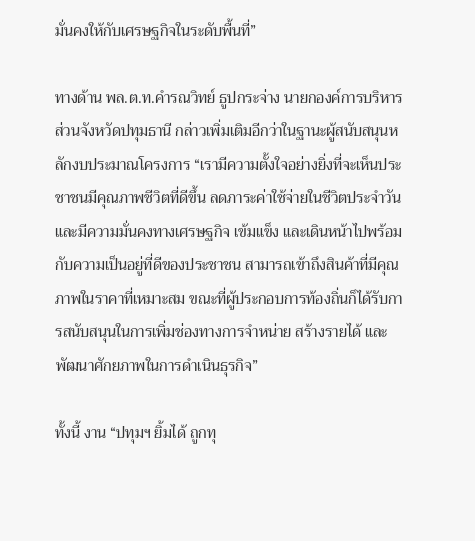มั่นคงให้กับเศรษฐกิจในระดับพื้นที่”

ทางด้าน พล.ต.ท.คำรณวิทย์ ธูปกระจ่าง นายกองค์การบริหารส่วนจังหวัดปทุมธานี กล่าวเพิ่มเติมอีกว่าในฐานะผู้สนับสนุนหลักงบประมาณโครงการ “เรามีความตั้งใจอย่างยิ่งที่จะเห็นประชาชนมีคุณภาพชีวิตที่ดีขึ้น ลดภาระค่าใช้จ่ายในชีวิตประจำวัน และมีความมั่นคงทางเศรษฐกิจ เข้มแข็ง และเดินหน้าไปพร้อมกับความเป็นอยู่ที่ดีของประชาชน สามารถเข้าถึงสินค้าที่มีคุณภาพในราคาที่เหมาะสม ขณะที่ผู้ประกอบการท้องถิ่นก็ได้รับการสนับสนุนในการเพิ่มช่องทางการจำหน่าย สร้างรายได้ และพัฒนาศักยภาพในการดำเนินธุรกิจ”

ทั้งนี้ งาน “ปทุมฯ ยิ้มได้ ถูกทุ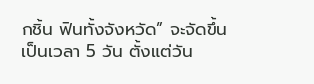กชิ้น ฟินทั้งจังหวัด” จะจัดขึ้น เป็นเวลา 5 วัน ตั้งแต่วัน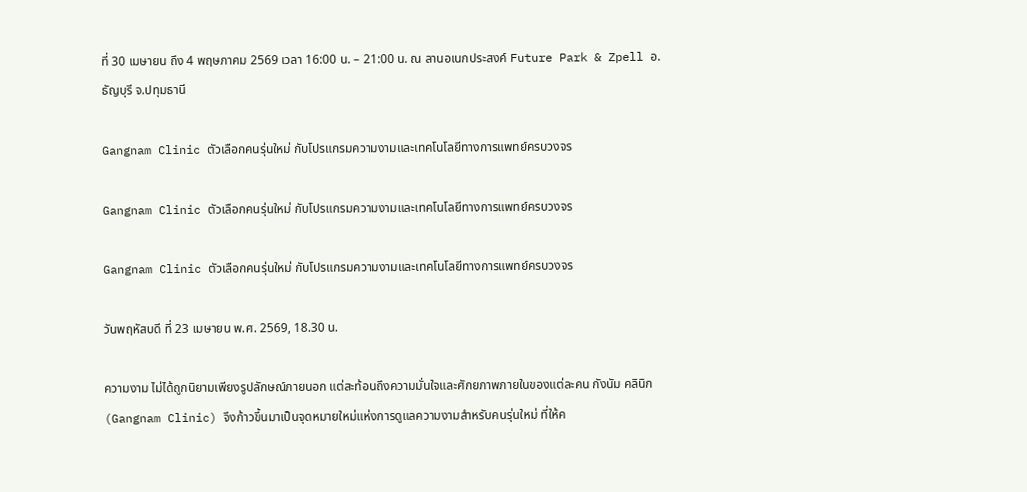ที่ 30 เมษายน ถึง 4 พฤษภาคม 2569 เวลา 16:00 น. – 21:00 น. ณ ลานอเนกประสงค์ Future Park & Zpell อ.ธัญบุรี จ.ปทุมธานี

Gangnam Clinic ตัวเลือกคนรุ่นใหม่ กับโปรแกรมความงามและเทคโนโลยีทางการแพทย์ครบวงจร

Gangnam Clinic ตัวเลือกคนรุ่นใหม่ กับโปรแกรมความงามและเทคโนโลยีทางการแพทย์ครบวงจร

Gangnam Clinic ตัวเลือกคนรุ่นใหม่ กับโปรแกรมความงามและเทคโนโลยีทางการแพทย์ครบวงจร

วันพฤหัสบดี ที่ 23 เมษายน พ.ศ. 2569, 18.30 น.

ความงาม ไม่ได้ถูกนิยามเพียงรูปลักษณ์ภายนอก แต่สะท้อนถึงความมั่นใจและศักยภาพภายในของแต่ละคน กังนัม คลินิก (Gangnam Clinic) จึงก้าวขึ้นมาเป็นจุดหมายใหม่แห่งการดูแลความงามสำหรับคนรุ่นใหม่ ที่ให้ค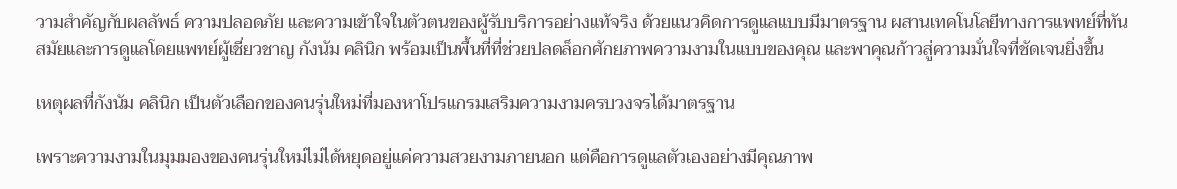วามสำคัญกับผลลัพธ์ ความปลอดภัย และความเข้าใจในตัวตนของผู้รับบริการอย่างแท้จริง ด้วยแนวคิดการดูแลแบบมีมาตรฐาน ผสานเทคโนโลยีทางการแพทย์ที่ทันสมัยและการดูแลโดยแพทย์ผู้เชี่ยวชาญ กังนัม คลินิก พร้อมเป็นพื้นที่ที่ช่วยปลดล็อกศักยภาพความงามในแบบของคุณ และพาคุณก้าวสู่ความมั่นใจที่ชัดเจนยิ่งขึ้น

เหตุผลที่กังนัม คลินิก เป็นตัวเลือกของคนรุ่นใหม่ที่มองหาโปรแกรมเสริมความงามครบวงจรได้มาตรฐาน

เพราะความงามในมุมมองของคนรุ่นใหม่ไม่ได้หยุดอยู่แค่ความสวยงามภายนอก แต่คือการดูแลตัวเองอย่างมีคุณภาพ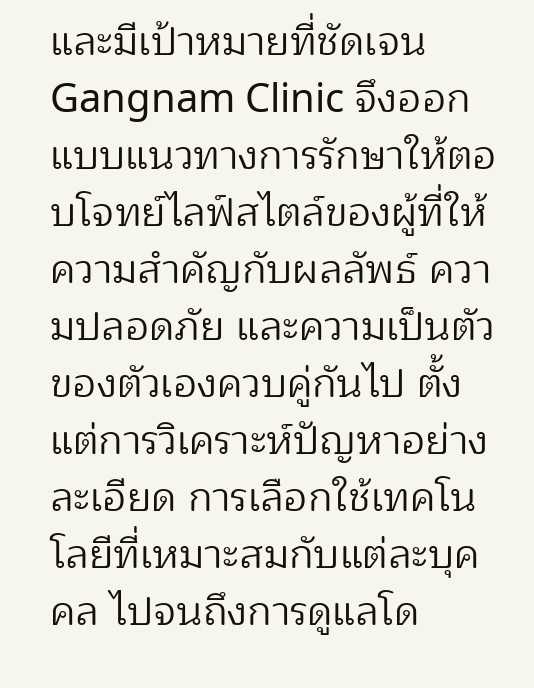และมีเป้าหมายที่ชัดเจน Gangnam Clinic จึงออกแบบแนวทางการรักษาให้ตอบโจทย์ไลฟ์สไตล์ของผู้ที่ให้ความสำคัญกับผลลัพธ์ ความปลอดภัย และความเป็นตัวของตัวเองควบคู่กันไป ตั้งแต่การวิเคราะห์ปัญหาอย่างละเอียด การเลือกใช้เทคโนโลยีที่เหมาะสมกับแต่ละบุคคล ไปจนถึงการดูแลโด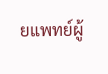ยแพทย์ผู้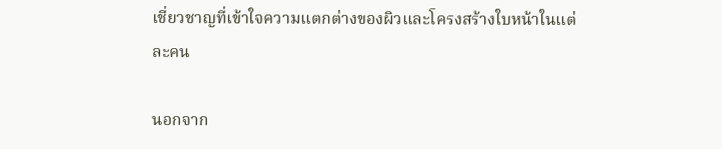เชี่ยวชาญที่เข้าใจความแตกต่างของผิวและโครงสร้างใบหน้าในแต่ละคน

นอกจาก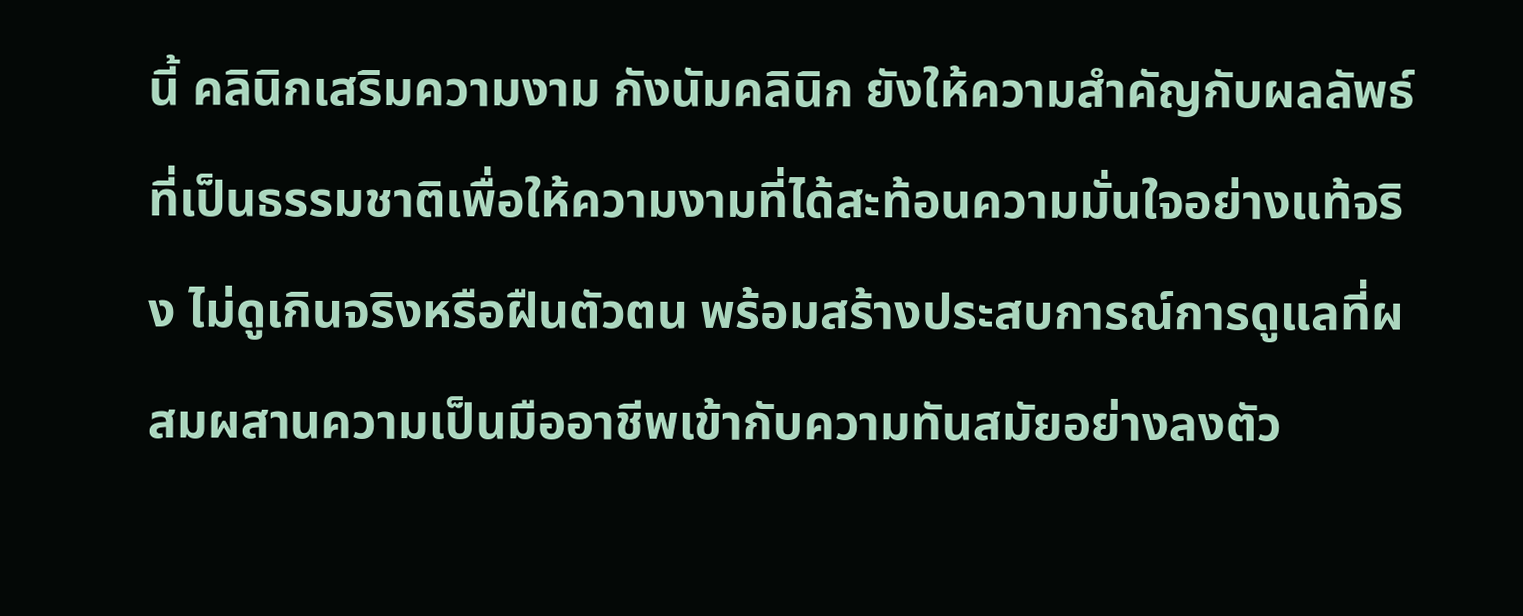นี้ คลินิกเสริมความงาม กังนัมคลินิก ยังให้ความสำคัญกับผลลัพธ์ที่เป็นธรรมชาติเพื่อให้ความงามที่ได้สะท้อนความมั่นใจอย่างแท้จริง ไม่ดูเกินจริงหรือฝืนตัวตน พร้อมสร้างประสบการณ์การดูแลที่ผสมผสานความเป็นมืออาชีพเข้ากับความทันสมัยอย่างลงตัว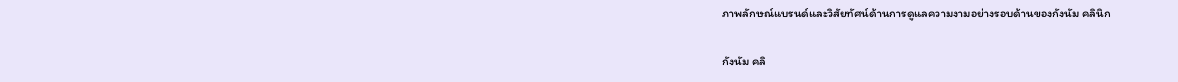ภาพลักษณ์แบรนด์และวิสัยทัศน์ด้านการดูแลความงามอย่างรอบด้านของกังนัม คลินิก

กังนัม คลิ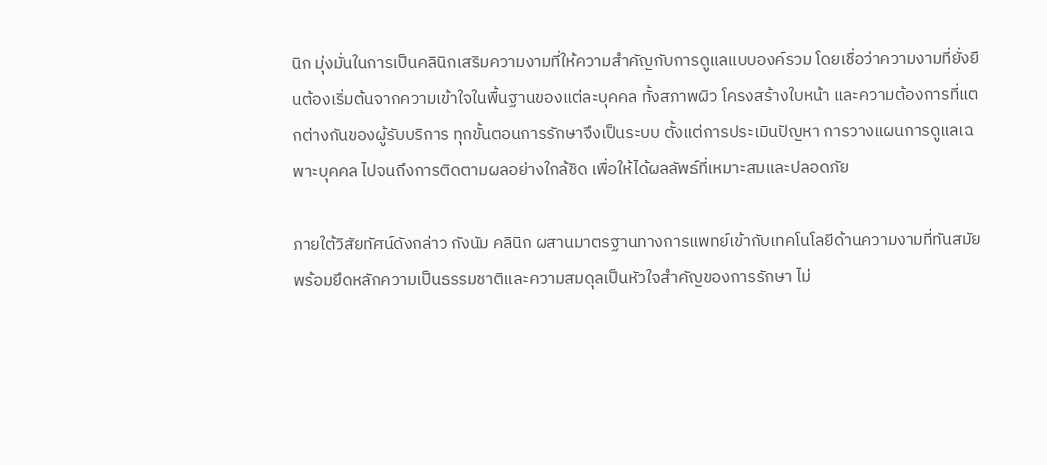นิก มุ่งมั่นในการเป็นคลินิกเสริมความงามที่ให้ความสำคัญกับการดูแลแบบองค์รวม โดยเชื่อว่าความงามที่ยั่งยืนต้องเริ่มต้นจากความเข้าใจในพื้นฐานของแต่ละบุคคล ทั้งสภาพผิว โครงสร้างใบหน้า และความต้องการที่แตกต่างกันของผู้รับบริการ ทุกขั้นตอนการรักษาจึงเป็นระบบ ตั้งแต่การประเมินปัญหา การวางแผนการดูแลเฉพาะบุคคล ไปจนถึงการติดตามผลอย่างใกล้ชิด เพื่อให้ได้ผลลัพธ์ที่เหมาะสมและปลอดภัย

ภายใต้วิสัยทัศน์ดังกล่าว กังนัม คลินิก ผสานมาตรฐานทางการแพทย์เข้ากับเทคโนโลยีด้านความงามที่ทันสมัย พร้อมยึดหลักความเป็นธรรมชาติและความสมดุลเป็นหัวใจสำคัญของการรักษา ไม่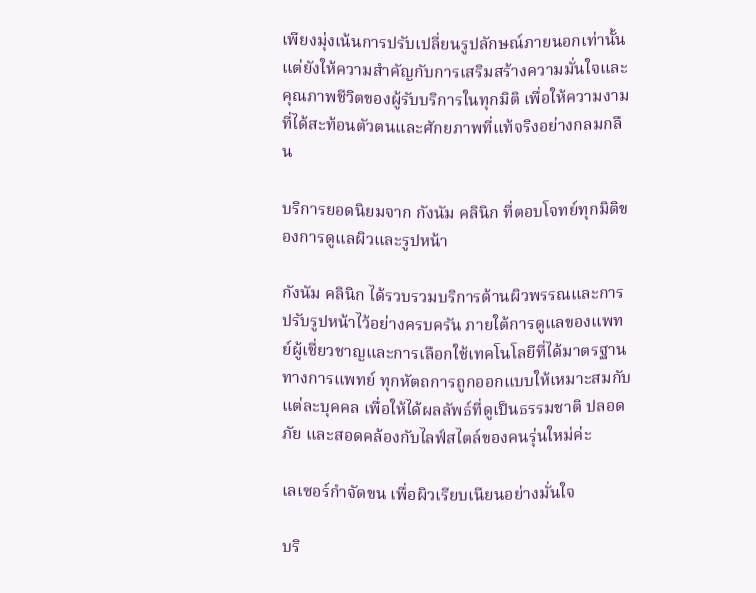เพียงมุ่งเน้นการปรับเปลี่ยนรูปลักษณ์ภายนอกเท่านั้น แต่ยังให้ความสำคัญกับการเสริมสร้างความมั่นใจและคุณภาพชีวิตของผู้รับบริการในทุกมิติ เพื่อให้ความงามที่ได้สะท้อนตัวตนและศักยภาพที่แท้จริงอย่างกลมกลืน

บริการยอดนิยมจาก กังนัม คลินิก ที่ตอบโจทย์ทุกมิติของการดูแลผิวและรูปหน้า

กังนัม คลินิก ได้รวบรวมบริการด้านผิวพรรณและการปรับรูปหน้าไว้อย่างครบครัน ภายใต้การดูแลของแพทย์ผู้เชี่ยวชาญและการเลือกใช้เทคโนโลยีที่ได้มาตรฐานทางการแพทย์ ทุกหัตถการถูกออกแบบให้เหมาะสมกับแต่ละบุคคล เพื่อให้ได้ผลลัพธ์ที่ดูเป็นธรรมชาติ ปลอดภัย และสอดคล้องกับไลฟ์สไตล์ของคนรุ่นใหม่ค่ะ

เลเซอร์กำจัดขน เพื่อผิวเรียบเนียนอย่างมั่นใจ

บริ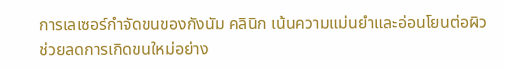การเลเซอร์กำจัดขนของกังนัม คลินิก เน้นความแม่นยำและอ่อนโยนต่อผิว ช่วยลดการเกิดขนใหม่อย่าง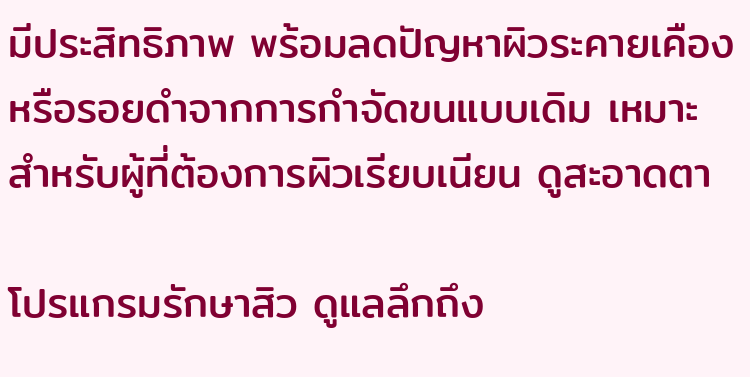มีประสิทธิภาพ พร้อมลดปัญหาผิวระคายเคืองหรือรอยดำจากการกำจัดขนแบบเดิม เหมาะสำหรับผู้ที่ต้องการผิวเรียบเนียน ดูสะอาดตา

โปรแกรมรักษาสิว ดูแลลึกถึง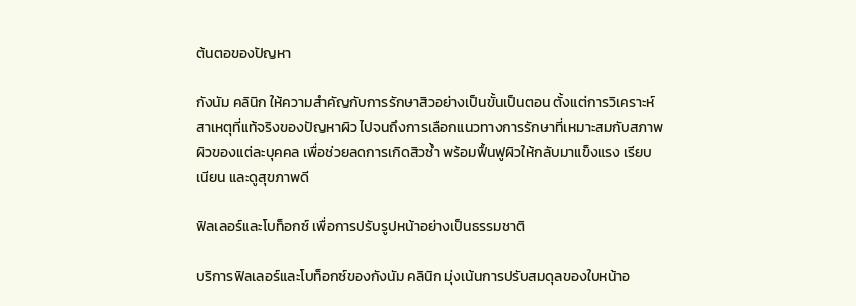ต้นตอของปัญหา

กังนัม คลินิก ให้ความสำคัญกับการรักษาสิวอย่างเป็นขั้นเป็นตอน ตั้งแต่การวิเคราะห์สาเหตุที่แท้จริงของปัญหาผิว ไปจนถึงการเลือกแนวทางการรักษาที่เหมาะสมกับสภาพผิวของแต่ละบุคคล เพื่อช่วยลดการเกิดสิวซ้ำ พร้อมฟื้นฟูผิวให้กลับมาแข็งแรง เรียบเนียน และดูสุขภาพดี

ฟิลเลอร์และโบท็อกซ์ เพื่อการปรับรูปหน้าอย่างเป็นธรรมชาติ

บริการฟิลเลอร์และโบท็อกซ์ของกังนัม คลินิก มุ่งเน้นการปรับสมดุลของใบหน้าอ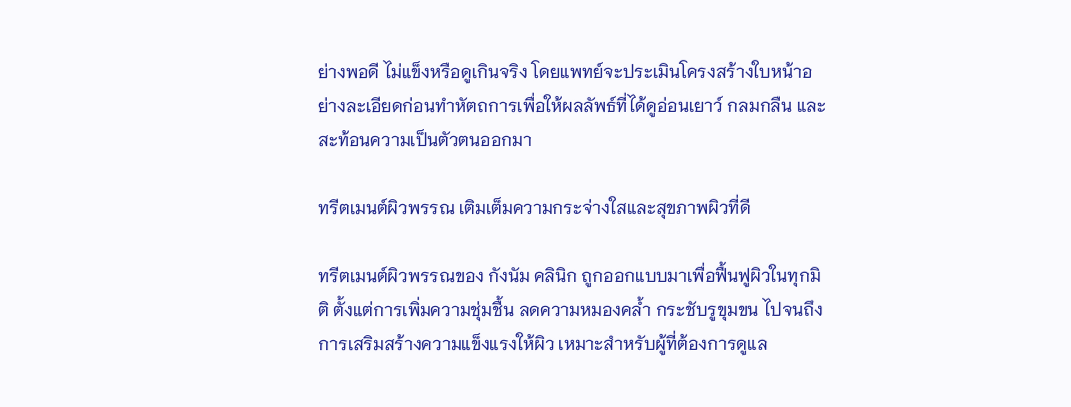ย่างพอดี ไม่แข็งหรือดูเกินจริง โดยแพทย์จะประเมินโครงสร้างใบหน้าอย่างละเอียดก่อนทำหัตถการเพื่อให้ผลลัพธ์ที่ได้ดูอ่อนเยาว์ กลมกลืน และสะท้อนความเป็นตัวตนออกมา

ทรีตเมนต์ผิวพรรณ เติมเต็มความกระจ่างใสและสุขภาพผิวที่ดี

ทรีตเมนต์ผิวพรรณของ กังนัม คลินิก ถูกออกแบบมาเพื่อฟื้นฟูผิวในทุกมิติ ตั้งแต่การเพิ่มความชุ่มชื้น ลดความหมองคล้ำ กระชับรูขุมขน ไปจนถึงการเสริมสร้างความแข็งแรงให้ผิว เหมาะสำหรับผู้ที่ต้องการดูแล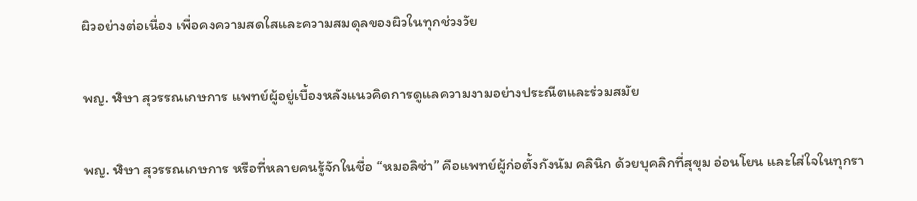ผิวอย่างต่อเนื่อง เพื่อคงความสดใสและความสมดุลของผิวในทุกช่วงวัย

พญ. ฬิษา สุวรรณเกษการ แพทย์ผู้อยู่เบื้องหลังแนวคิดการดูแลความงามอย่างประณีตและร่วมสมัย

พญ. ฬิษา สุวรรณเกษการ หรือที่หลายคนรู้จักในชื่อ “หมอลิซ่า” คือแพทย์ผู้ก่อตั้งกังนัม คลินิก ด้วยบุคลิกที่สุขุม อ่อนโยน และใส่ใจในทุกรา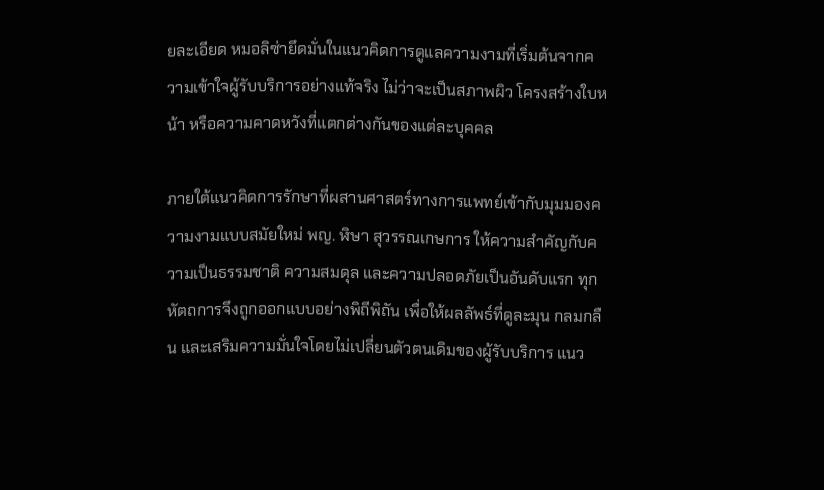ยละเอียด หมอลิซ่ายึดมั่นในแนวคิดการดูแลความงามที่เริ่มต้นจากความเข้าใจผู้รับบริการอย่างแท้จริง ไม่ว่าจะเป็นสภาพผิว โครงสร้างใบหน้า หรือความคาดหวังที่แตกต่างกันของแต่ละบุคคล

ภายใต้แนวคิดการรักษาที่ผสานศาสตร์ทางการแพทย์เข้ากับมุมมองความงามแบบสมัยใหม่ พญ. ฬิษา สุวรรณเกษการ ให้ความสำคัญกับความเป็นธรรมชาติ ความสมดุล และความปลอดภัยเป็นอันดับแรก ทุกหัตถการจึงถูกออกแบบอย่างพิถีพิถัน เพื่อให้ผลลัพธ์ที่ดูละมุน กลมกลืน และเสริมความมั่นใจโดยไม่เปลี่ยนตัวตนเดิมของผู้รับบริการ แนว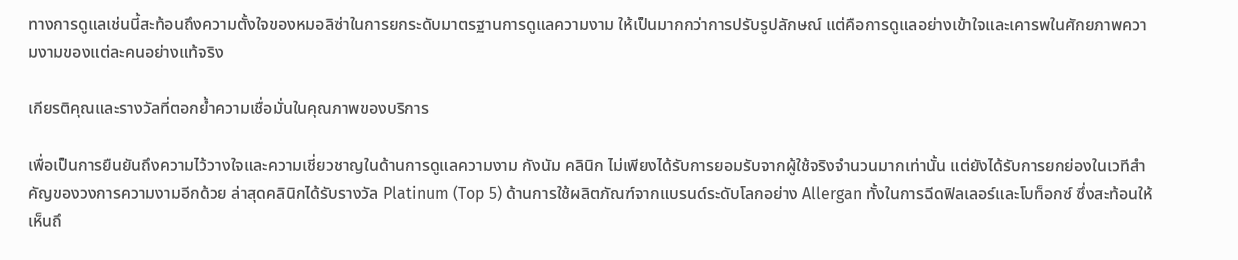ทางการดูแลเช่นนี้สะท้อนถึงความตั้งใจของหมอลิซ่าในการยกระดับมาตรฐานการดูแลความงาม ให้เป็นมากกว่าการปรับรูปลักษณ์ แต่คือการดูแลอย่างเข้าใจและเคารพในศักยภาพความงามของแต่ละคนอย่างแท้จริง

เกียรติคุณและรางวัลที่ตอกย้ำความเชื่อมั่นในคุณภาพของบริการ

เพื่อเป็นการยืนยันถึงความไว้วางใจและความเชี่ยวชาญในด้านการดูแลความงาม กังนัม คลินิก ไม่เพียงได้รับการยอมรับจากผู้ใช้จริงจำนวนมากเท่านั้น แต่ยังได้รับการยกย่องในเวทีสำคัญของวงการความงามอีกด้วย ล่าสุดคลินิกได้รับรางวัล Platinum (Top 5) ด้านการใช้ผลิตภัณฑ์จากแบรนด์ระดับโลกอย่าง Allergan ทั้งในการฉีดฟิลเลอร์และโบท็อกซ์ ซึ่งสะท้อนให้เห็นถึ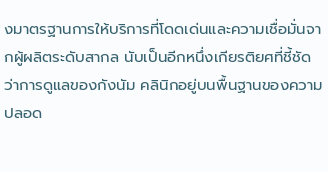งมาตรฐานการให้บริการที่โดดเด่นและความเชื่อมั่นจากผู้ผลิตระดับสากล นับเป็นอีกหนึ่งเกียรติยศที่ชี้ชัดว่าการดูแลของกังนัม คลินิกอยู่บนพื้นฐานของความปลอด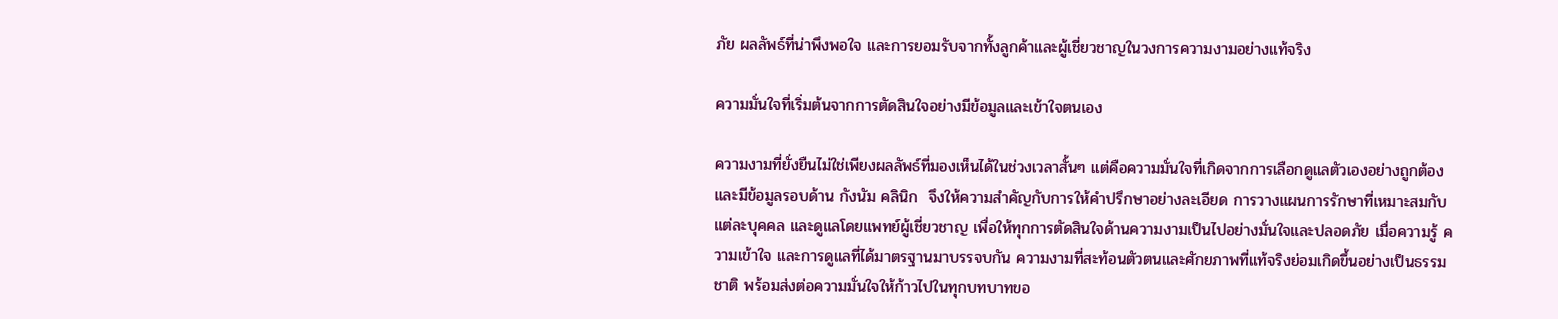ภัย ผลลัพธ์ที่น่าพึงพอใจ และการยอมรับจากทั้งลูกค้าและผู้เชี่ยวชาญในวงการความงามอย่างแท้จริง

ความมั่นใจที่เริ่มต้นจากการตัดสินใจอย่างมีข้อมูลและเข้าใจตนเอง

ความงามที่ยั่งยืนไม่ใช่เพียงผลลัพธ์ที่มองเห็นได้ในช่วงเวลาสั้นๆ แต่คือความมั่นใจที่เกิดจากการเลือกดูแลตัวเองอย่างถูกต้องและมีข้อมูลรอบด้าน กังนัม คลินิก  จึงให้ความสำคัญกับการให้คำปรึกษาอย่างละเอียด การวางแผนการรักษาที่เหมาะสมกับแต่ละบุคคล และดูแลโดยแพทย์ผู้เชี่ยวชาญ เพื่อให้ทุกการตัดสินใจด้านความงามเป็นไปอย่างมั่นใจและปลอดภัย เมื่อความรู้ ความเข้าใจ และการดูแลที่ได้มาตรฐานมาบรรจบกัน ความงามที่สะท้อนตัวตนและศักยภาพที่แท้จริงย่อมเกิดขึ้นอย่างเป็นธรรมชาติ พร้อมส่งต่อความมั่นใจให้ก้าวไปในทุกบทบาทขอ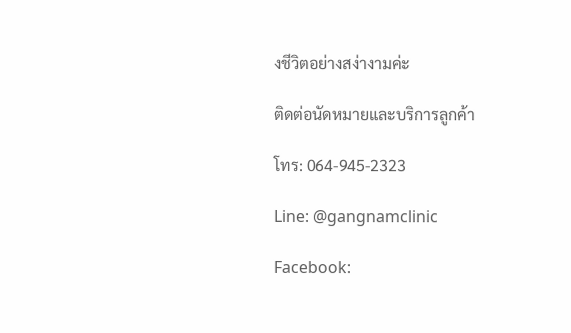งชีวิตอย่างสง่างามค่ะ

ติดต่อนัดหมายและบริการลูกค้า

โทร: 064-945-2323

Line: @gangnamclinic

Facebook: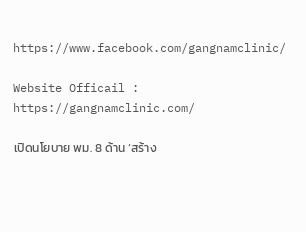https://www.facebook.com/gangnamclinic/

Website Officail : https://gangnamclinic.com/

เปิดนโยบาย พม. 8 ด้าน ‘สร้าง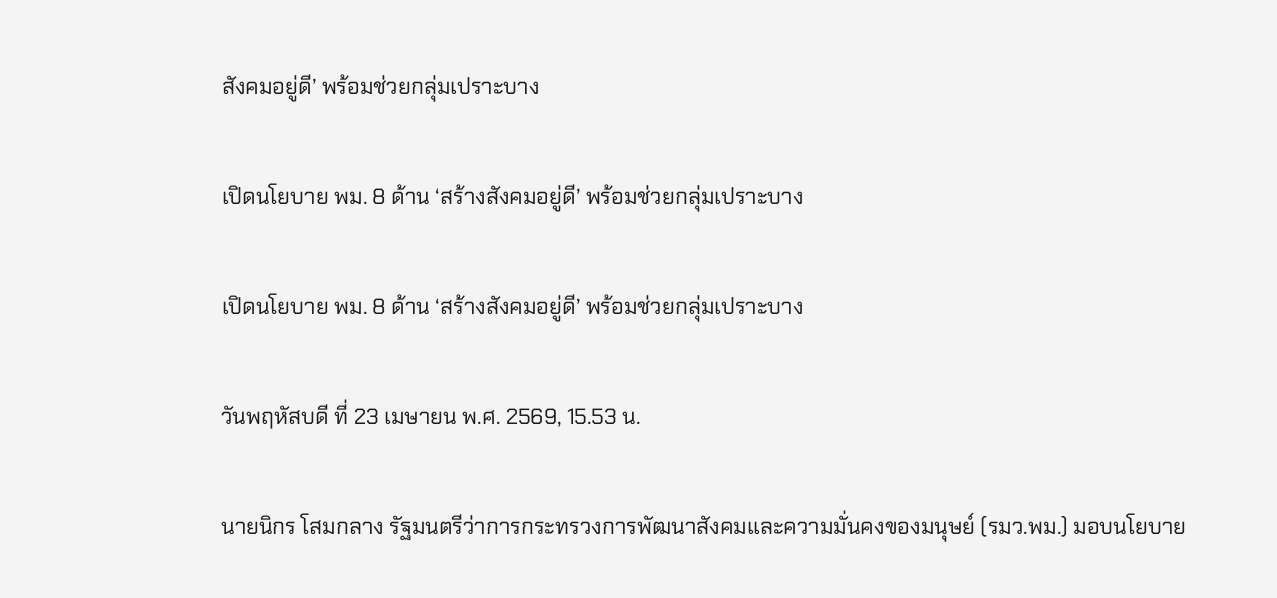สังคมอยู่ดี’ พร้อมช่วยกลุ่มเปราะบาง

เปิดนโยบาย พม. 8 ด้าน ‘สร้างสังคมอยู่ดี’ พร้อมช่วยกลุ่มเปราะบาง

เปิดนโยบาย พม. 8 ด้าน ‘สร้างสังคมอยู่ดี’ พร้อมช่วยกลุ่มเปราะบาง

วันพฤหัสบดี ที่ 23 เมษายน พ.ศ. 2569, 15.53 น.

นายนิกร โสมกลาง รัฐมนตรีว่าการกระทรวงการพัฒนาสังคมและความมั่นคงของมนุษย์ (รมว.พม.) มอบนโยบาย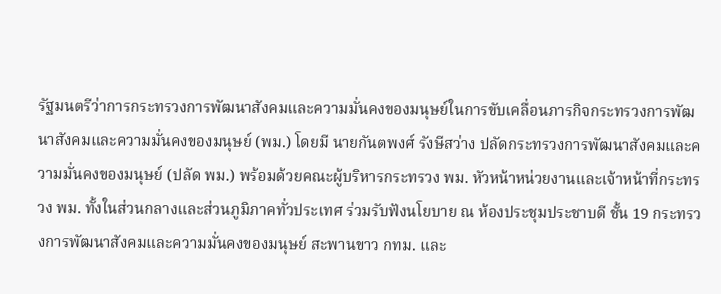รัฐมนตรีว่าการกระทรวงการพัฒนาสังคมและความมั่นคงของมนุษย์ในการขับเคลื่อนภารกิจกระทรวงการพัฒนาสังคมและความมั่นคงของมนุษย์ (พม.) โดยมี นายกันตพงศ์ รังษีสว่าง ปลัดกระทรวงการพัฒนาสังคมและความมั่นคงของมนุษย์ (ปลัด พม.) พร้อมด้วยคณะผู้บริหารกระทรวง พม. หัวหน้าหน่วยงานและเจ้าหน้าที่กระทรวง พม. ทั้งในส่วนกลางและส่วนภูมิภาคทั่วประเทศ ร่วมรับฟังนโยบาย ณ ห้องประชุมประชาบดี ชั้น 19 กระทรวงการพัฒนาสังคมและความมั่นคงของมนุษย์ สะพานขาว กทม. และ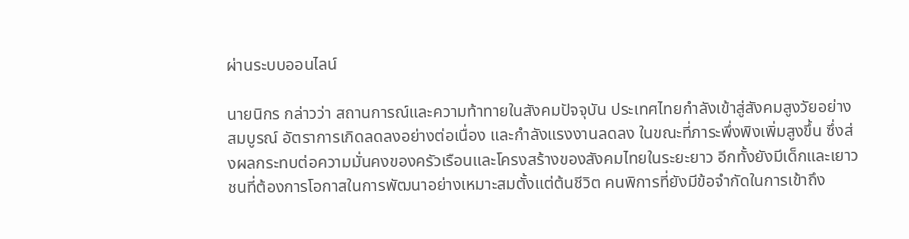ผ่านระบบออนไลน์

นายนิกร กล่าวว่า สถานการณ์และความท้าทายในสังคมปัจจุบัน ประเทศไทยกำลังเข้าสู่สังคมสูงวัยอย่างสมบูรณ์ อัตราการเกิดลดลงอย่างต่อเนื่อง และกำลังแรงงานลดลง ในขณะที่ภาระพึ่งพิงเพิ่มสูงขึ้น ซึ่งส่งผลกระทบต่อความมั่นคงของครัวเรือนและโครงสร้างของสังคมไทยในระยะยาว อีกทั้งยังมีเด็กและเยาวชนที่ต้องการโอกาสในการพัฒนาอย่างเหมาะสมตั้งแต่ต้นชีวิต คนพิการที่ยังมีข้อจำกัดในการเข้าถึง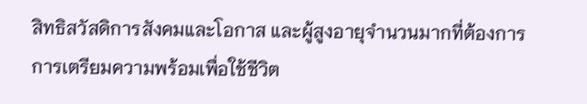สิทธิสวัสดิการสังคมและโอกาส และผู้สูงอายุจำนวนมากที่ต้องการการเตรียมความพร้อมเพื่อใช้ชีวิต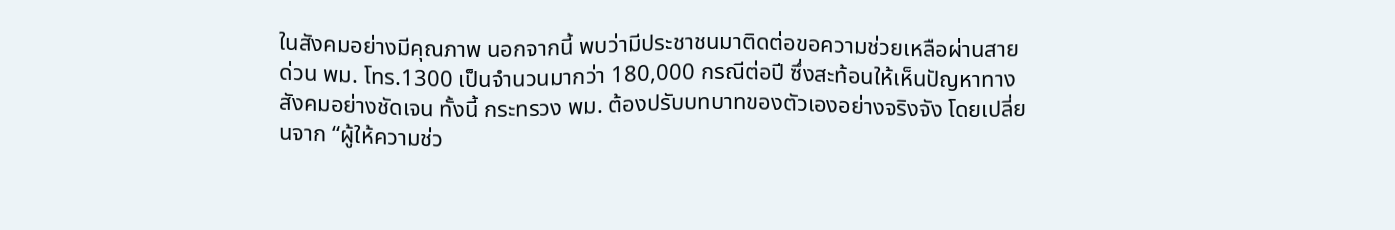ในสังคมอย่างมีคุณภาพ นอกจากนี้ พบว่ามีประชาชนมาติดต่อขอความช่วยเหลือผ่านสายด่วน พม. โทร.1300 เป็นจำนวนมากว่า 180,000 กรณีต่อปี ซึ่งสะท้อนให้เห็นปัญหาทางสังคมอย่างชัดเจน ทั้งนี้ กระทรวง พม. ต้องปรับบทบาทของตัวเองอย่างจริงจัง โดยเปลี่ยนจาก “ผู้ให้ความช่ว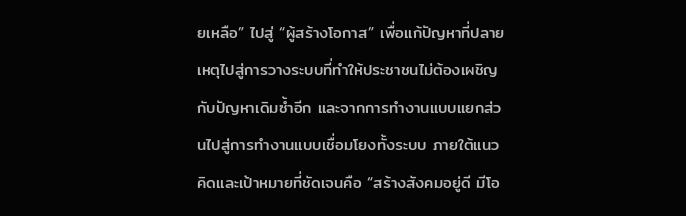ยเหลือ” ไปสู่ “ผู้สร้างโอกาส” เพื่อแก้ปัญหาที่ปลายเหตุไปสู่การวางระบบที่ทำให้ประชาชนไม่ต้องเผชิญกับปัญหาเดิมซ้ำอีก และจากการทำงานแบบแยกส่วนไปสู่การทำงานแบบเชื่อมโยงทั้งระบบ ภายใต้แนวคิดและเป้าหมายที่ชัดเจนคือ “สร้างสังคมอยู่ดี มีโอ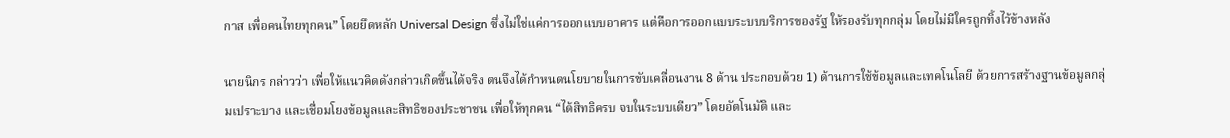กาส เพื่อคนไทยทุกคน” โดยยึดหลัก Universal Design ซึ่งไม่ใช่แค่การออกแบบอาคาร แต่คือการออกแบบระบบบริการของรัฐ ให้รองรับทุกกลุ่ม โดยไม่มีใครถูกทิ้งไว้ข้างหลัง

นายนิกร กล่าวว่า เพื่อให้แนวคิดดังกล่าวเกิดขึ้นได้จริง ตนจึงได้กำหนดนโยบายในการขับเคลื่อนงาน 8 ด้าน ประกอบด้วย 1) ด้านการใช้ข้อมูลและเทคโนโลยี ด้วยการสร้างฐานข้อมูลกลุ่มเปราะบาง และเชื่อมโยงข้อมูลและสิทธิของประชาชน เพื่อให้ทุกคน “ได้สิทธิครบ จบในระบบเดียว” โดยอัตโนมัติ และ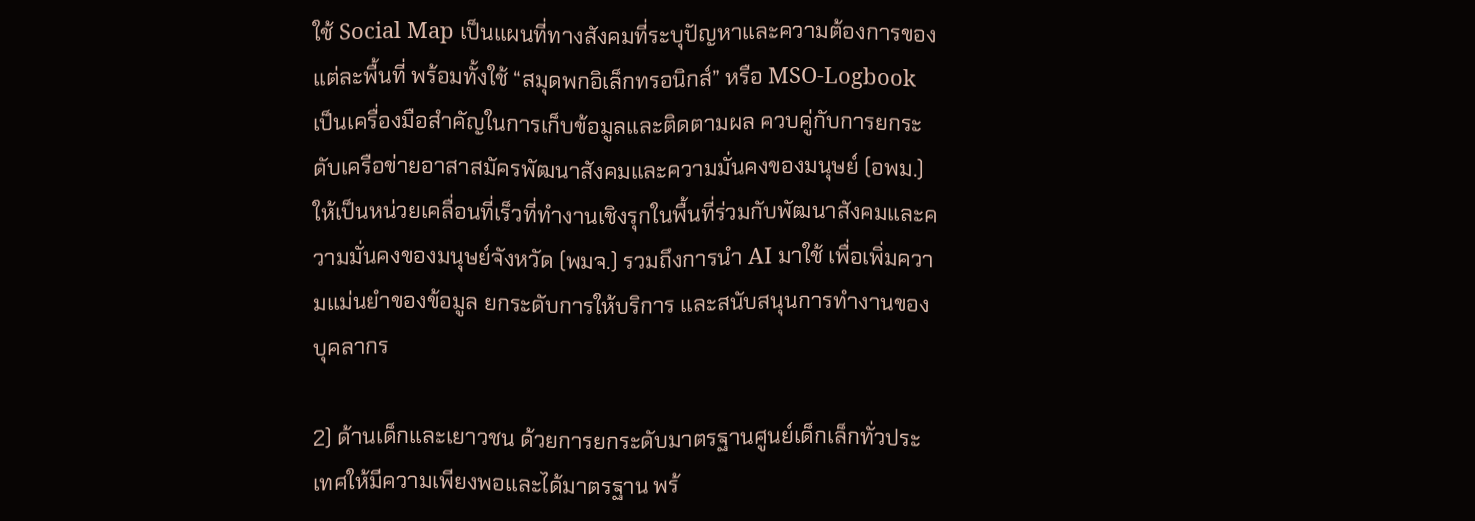ใช้ Social Map เป็นแผนที่ทางสังคมที่ระบุปัญหาและความต้องการของแต่ละพื้นที่ พร้อมทั้งใช้ “สมุดพกอิเล็กทรอนิกส์” หรือ MSO-Logbook เป็นเครื่องมือสำคัญในการเก็บข้อมูลและติดตามผล ควบคู่กับการยกระดับเครือข่ายอาสาสมัครพัฒนาสังคมและความมั่นคงของมนุษย์ (อพม.) ให้เป็นหน่วยเคลื่อนที่เร็วที่ทำงานเชิงรุกในพื้นที่ร่วมกับพัฒนาสังคมและความมั่นคงของมนุษย์จังหวัด (พมจ.) รวมถึงการนำ AI มาใช้ เพื่อเพิ่มความแม่นยำของข้อมูล ยกระดับการให้บริการ และสนับสนุนการทำงานของบุคลากร

2) ด้านเด็กและเยาวชน ด้วยการยกระดับมาตรฐานศูนย์เด็กเล็กทั่วประเทศให้มีความเพียงพอและได้มาตรฐาน พร้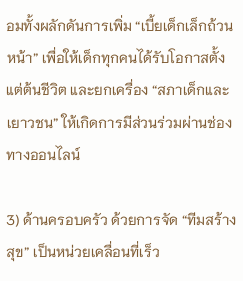อมทั้งผลักดันการเพิ่ม “เบี้ยเด็กเล็กถ้วนหน้า” เพื่อให้เด็กทุกคนได้รับโอกาสตั้งแต่ต้นชีวิต และยกเครื่อง “สภาเด็กและเยาวชน” ให้เกิดการมีส่วนร่วมผ่านช่องทางออนไลน์

3) ด้านครอบครัว ด้วยการจัด “ทีมสร้างสุข” เป็นหน่วยเคลื่อนที่เร็ว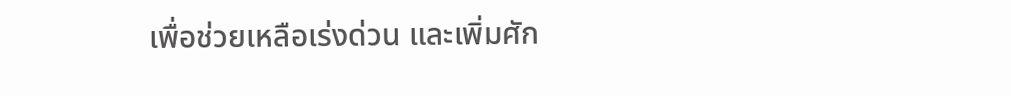เพื่อช่วยเหลือเร่งด่วน และเพิ่มศัก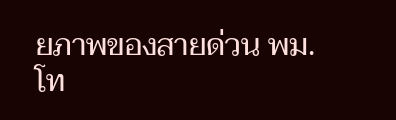ยภาพของสายด่วน พม. โท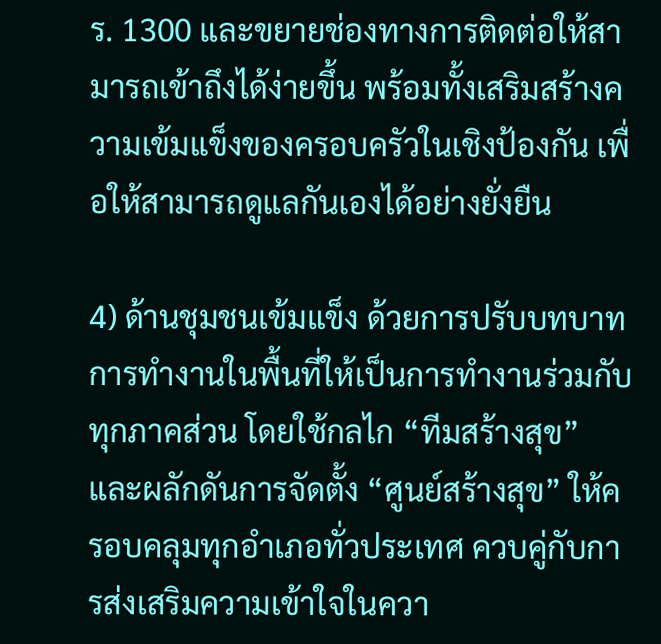ร. 1300 และขยายช่องทางการติดต่อให้สามารถเข้าถึงได้ง่ายขึ้น พร้อมทั้งเสริมสร้างความเข้มแข็งของครอบครัวในเชิงป้องกัน เพื่อให้สามารถดูแลกันเองได้อย่างยั่งยืน

4) ด้านชุมชนเข้มแข็ง ด้วยการปรับบทบาทการทำงานในพื้นที่ให้เป็นการทำงานร่วมกับทุกภาคส่วน โดยใช้กลไก “ทีมสร้างสุข” และผลักดันการจัดตั้ง “ศูนย์สร้างสุข” ให้ครอบคลุมทุกอำเภอทั่วประเทศ ควบคู่กับการส่งเสริมความเข้าใจในควา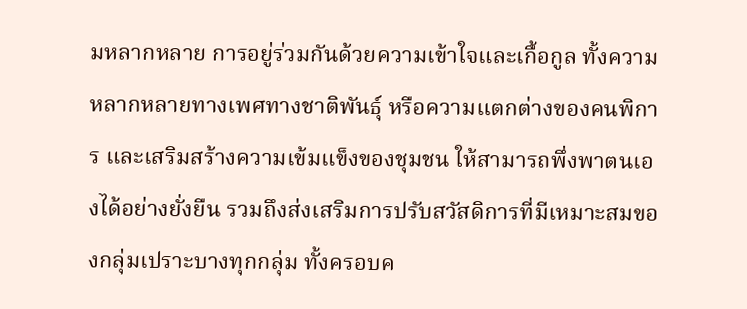มหลากหลาย การอยู่ร่วมกันด้วยความเข้าใจและเกื้อกูล ทั้งความหลากหลายทางเพศทางชาติพันธุ์ หรือความแตกต่างของคนพิการ และเสริมสร้างความเข้มแข็งของชุมชน ให้สามารถพึ่งพาตนเองได้อย่างยั่งยืน รวมถึงส่งเสริมการปรับสวัสดิการที่มีเหมาะสมของกลุ่มเปราะบางทุกกลุ่ม ทั้งครอบค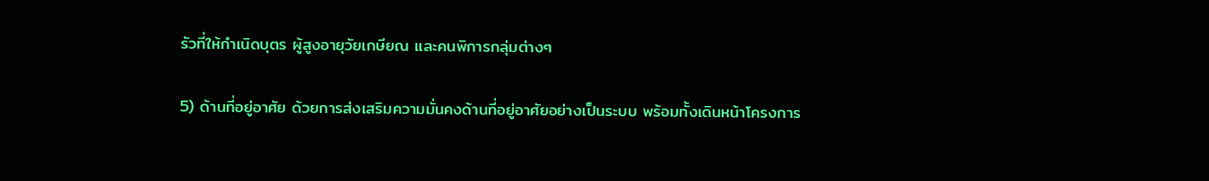รัวที่ให้กำเนิดบุตร ผู้สูงอายุวัยเกษียณ และคนพิการกลุ่มต่างๆ

5) ด้านที่อยู่อาศัย ด้วยการส่งเสริมความมั่นคงด้านที่อยู่อาศัยอย่างเป็นระบบ พร้อมทั้งเดินหน้าโครงการ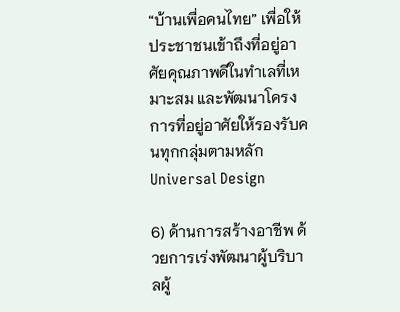“บ้านเพื่อคนไทย” เพื่อให้ประชาชนเข้าถึงที่อยู่อาศัยคุณภาพดีในทำเลที่เหมาะสม และพัฒนาโครงการที่อยู่อาศัยให้รองรับคนทุกกลุ่มตามหลัก Universal Design

6) ด้านการสร้างอาชีพ ด้วยการเร่งพัฒนาผู้บริบาลผู้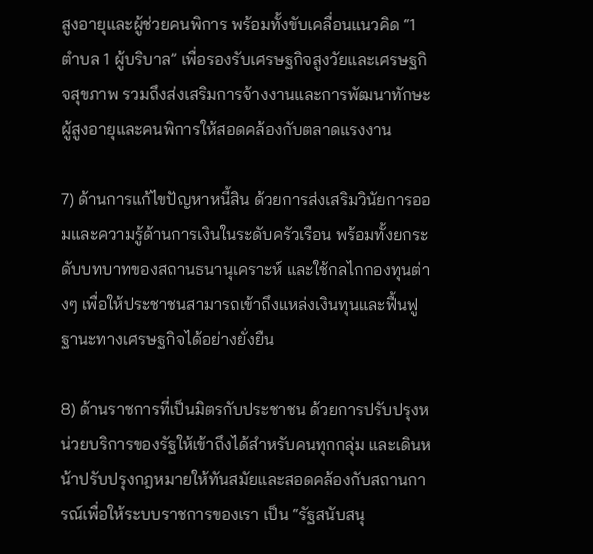สูงอายุและผู้ช่วยคนพิการ พร้อมทั้งขับเคลื่อนแนวคิด “1 ตำบล 1 ผู้บริบาล” เพื่อรองรับเศรษฐกิจสูงวัยและเศรษฐกิจสุขภาพ รวมถึงส่งเสริมการจ้างงานและการพัฒนาทักษะผู้สูงอายุและคนพิการให้สอดคล้องกับตลาดแรงงาน

7) ด้านการแก้ไขปัญหาหนี้สิน ด้วยการส่งเสริมวินัยการออมและความรู้ด้านการเงินในระดับครัวเรือน พร้อมทั้งยกระดับบทบาทของสถานธนานุเคราะห์ และใช้กลไกกองทุนต่างๆ เพื่อให้ประชาชนสามารถเข้าถึงแหล่งเงินทุนและฟื้นฟูฐานะทางเศรษฐกิจได้อย่างยั่งยืน

8) ด้านราชการที่เป็นมิตรกับประชาชน ด้วยการปรับปรุงหน่วยบริการของรัฐให้เข้าถึงได้สำหรับคนทุกกลุ่ม และเดินหน้าปรับปรุงกฎหมายให้ทันสมัยและสอดคล้องกับสถานการณ์เพื่อให้ระบบราชการของเรา เป็น “รัฐสนับสนุ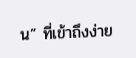น” ที่เข้าถึงง่าย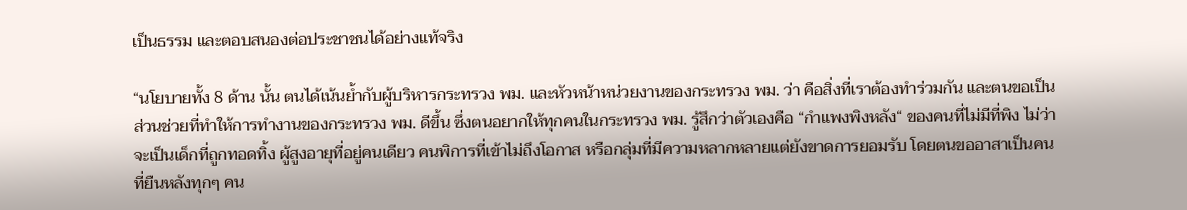เป็นธรรม และตอบสนองต่อประชาชนได้อย่างแท้จริง

“นโยบายทั้ง 8 ด้าน นั้น ตนได้เน้นย้ำกับผู้บริหารกระทรวง พม. และหัวหน้าหน่วยงานของกระทรวง พม. ว่า คือสิ่งที่เราต้องทำร่วมกัน และตนขอเป็นส่วนช่วยที่ทำให้การทำงานของกระทรวง พม. ดีขึ้น ซึ่งตนอยากให้ทุกคนในกระทรวง พม. รู้สึกว่าตัวเองคือ “กำแพงพิงหลัง“ ของคนที่ไม่มีที่พิง ไม่ว่าจะเป็นเด็กที่ถูกทอดทิ้ง ผู้สูงอายุที่อยู่คนเดียว คนพิการที่เข้าไม่ถึงโอกาส หรือกลุ่มที่มีความหลากหลายแต่ยังขาดการยอมรับ โดยตนขออาสาเป็นคนที่ยืนหลังทุกๆ คน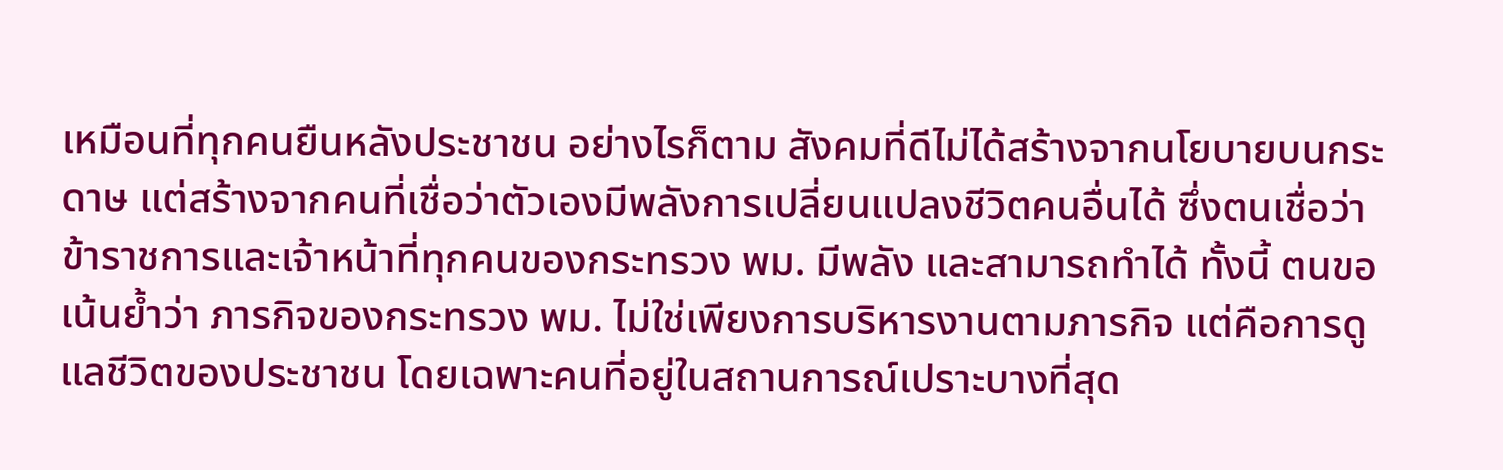เหมือนที่ทุกคนยืนหลังประชาชน อย่างไรก็ตาม สังคมที่ดีไม่ได้สร้างจากนโยบายบนกระดาษ แต่สร้างจากคนที่เชื่อว่าตัวเองมีพลังการเปลี่ยนแปลงชีวิตคนอื่นได้ ซึ่งตนเชื่อว่าข้าราชการและเจ้าหน้าที่ทุกคนของกระทรวง พม. มีพลัง และสามารถทำได้ ทั้งนี้ ตนขอเน้นย้ำว่า ภารกิจของกระทรวง พม. ไม่ใช่เพียงการบริหารงานตามภารกิจ แต่คือการดูแลชีวิตของประชาชน โดยเฉพาะคนที่อยู่ในสถานการณ์เปราะบางที่สุด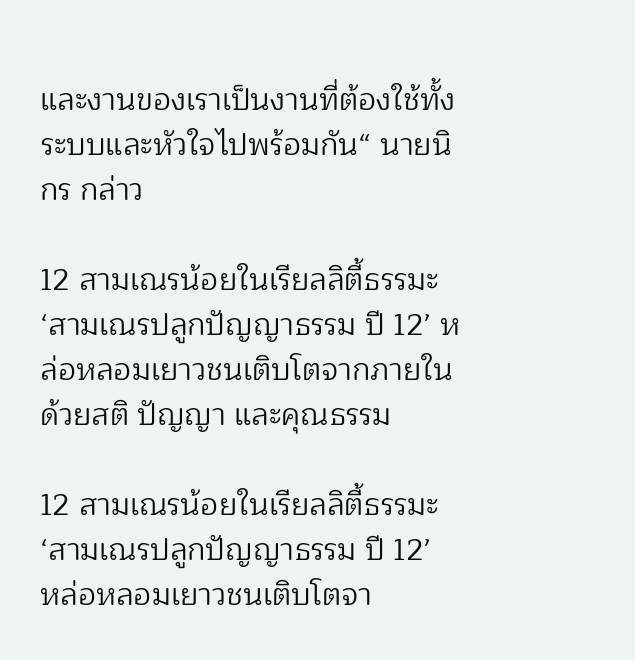และงานของเราเป็นงานที่ต้องใช้ทั้งระบบและหัวใจไปพร้อมกัน“ นายนิกร กล่าว

12 สามเณรน้อยในเรียลลิตี้ธรรมะ ‘สามเณรปลูกปัญญาธรรม ปี 12’ หล่อหลอมเยาวชนเติบโตจากภายใน ด้วยสติ ปัญญา และคุณธรรม

12 สามเณรน้อยในเรียลลิตี้ธรรมะ ‘สามเณรปลูกปัญญาธรรม ปี 12’  หล่อหลอมเยาวชนเติบโตจา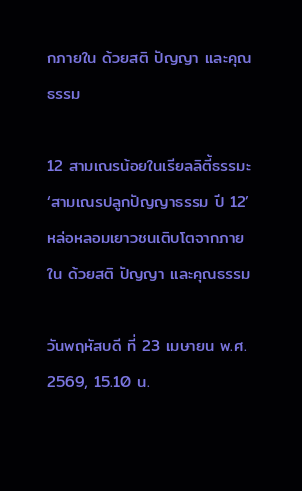กภายใน ด้วยสติ ปัญญา และคุณธรรม

12 สามเณรน้อยในเรียลลิตี้ธรรมะ ‘สามเณรปลูกปัญญาธรรม ปี 12’ หล่อหลอมเยาวชนเติบโตจากภายใน ด้วยสติ ปัญญา และคุณธรรม

วันพฤหัสบดี ที่ 23 เมษายน พ.ศ. 2569, 15.10 น.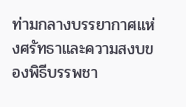ท่ามกลางบรรยากาศแห่งศรัทธาและความสงบของพิธีบรรพชา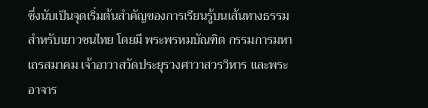ซึ่งนับเป็นจุดเริ่มต้นสำคัญของการเรียนรู้บนเส้นทางธรรมสำหรับเยาวชนไทย โดยมี พระพรหมบัณฑิต กรรมการมหาเถรสมาคม เจ้าอาวาสวัดประยุรวงศาวาสวรวิหาร และพระอาจาร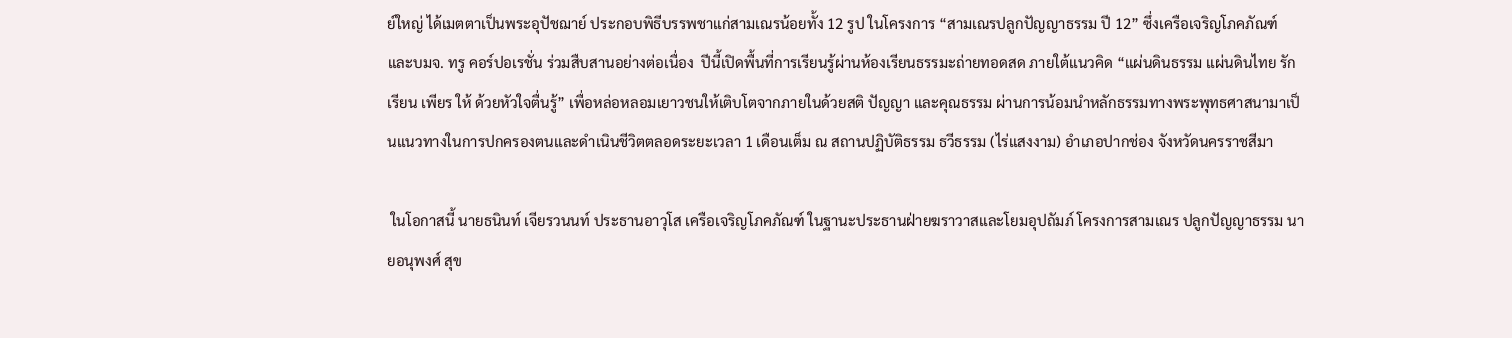ย์ใหญ่ ได้เมตตาเป็นพระอุปัชฌาย์ ประกอบพิธีบรรพชาแก่สามเณรน้อยทั้ง 12 รูป ในโครงการ “สามเณรปลูกปัญญาธรรม ปี 12” ซึ่งเครือเจริญโภคภัณฑ์ และบมจ. ทรู คอร์ปอเรชั่น ร่วมสืบสานอย่างต่อเนื่อง  ปีนี้เปิดพื้นที่การเรียนรู้ผ่านห้องเรียนธรรมะถ่ายทอดสด ภายใต้แนวคิด “แผ่นดินธรรม แผ่นดินไทย รัก เรียน เพียร ให้ ด้วยหัวใจตื่นรู้” เพื่อหล่อหลอมเยาวชนให้เติบโตจากภายในด้วยสติ ปัญญา และคุณธรรม ผ่านการน้อมนำหลักธรรมทางพระพุทธศาสนามาเป็นแนวทางในการปกครองตนและดำเนินชีวิตตลอดระยะเวลา 1 เดือนเต็ม ณ สถานปฏิบัติธรรม ธวีธรรม (ไร่แสงงาม) อำเภอปากช่อง จังหวัดนครราชสีมา

 ในโอกาสนี้ นายธนินท์ เจียรวนนท์ ประธานอาวุโส เครือเจริญโภคภัณฑ์ ในฐานะประธานฝ่ายฆราวาสและโยมอุปถัมภ์ โครงการสามเณร ปลูกปัญญาธรรม นายอนุพงศ์ สุข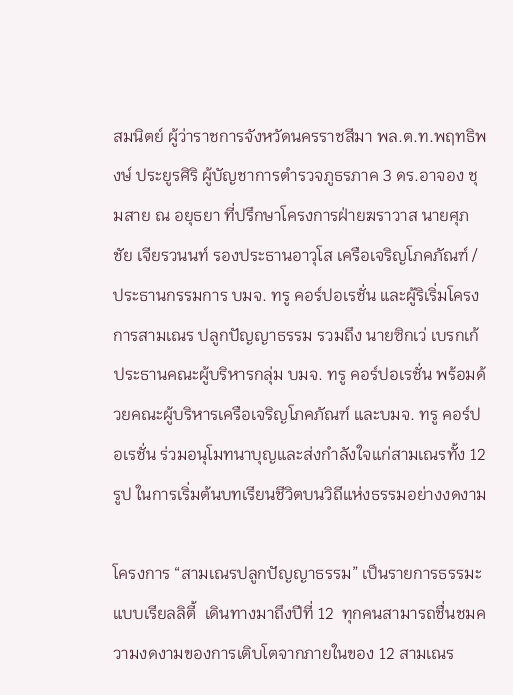สมนิตย์ ผู้ว่าราชการจังหวัดนครราชสีมา พล.ต.ท.พฤทธิพงษ์ ประยูรศิริ ผู้บัญชาการตำรวจภูธรภาค 3 ดร.อาจอง ชุมสาย ณ อยุธยา ที่ปรึกษาโครงการฝ่ายฆราวาส นายศุภชัย เจียรวนนท์ รองประธานอาวุโส เครือเจริญโภคภัณฑ์ / ประธานกรรมการ บมจ. ทรู คอร์ปอเรชั่น และผู้ริเริ่มโครงการสามเณร ปลูกปัญญาธรรม รวมถึง นายซิกเว่ เบรกเก้ ประธานคณะผู้บริหารกลุ่ม บมจ. ทรู คอร์ปอเรชั่น พร้อมด้วยคณะผู้บริหารเครือเจริญโภคภัณฑ์ และบมจ. ทรู คอร์ปอเรชั่น ร่วมอนุโมทนาบุญและส่งกำลังใจแก่สามเณรทั้ง 12 รูป ในการเริ่มต้นบทเรียนชีวิตบนวิถีแห่งธรรมอย่างงดงาม

โครงการ “สามเณรปลูกปัญญาธรรม” เป็นรายการธรรมะแบบเรียลลิตี้  เดินทางมาถึงปีที่ 12  ทุกคนสามารถชื่นชมความงดงามของการเติบโตจากภายในของ 12 สามเณร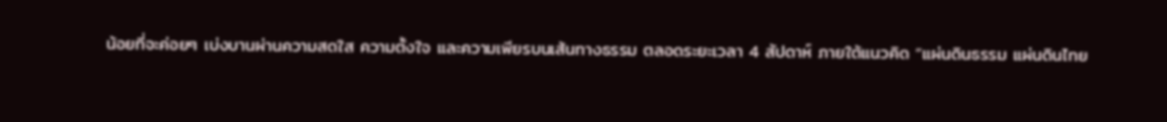น้อยที่จะค่อยๆ เบ่งบานผ่านความสดใส ความตั้งใจ และความเพียรบนเส้นทางธรรม ตลอดระยะเวลา 4 สัปดาห์ ภายใต้แนวคิด “แผ่นดินธรรม แผ่นดินไทย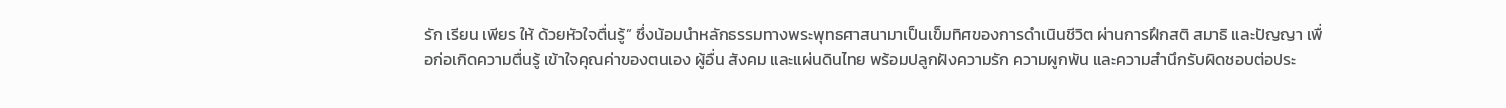รัก เรียน เพียร ให้ ด้วยหัวใจตื่นรู้” ซึ่งน้อมนำหลักธรรมทางพระพุทธศาสนามาเป็นเข็มทิศของการดำเนินชีวิต ผ่านการฝึกสติ สมาธิ และปัญญา เพื่อก่อเกิดความตื่นรู้ เข้าใจคุณค่าของตนเอง ผู้อื่น สังคม และแผ่นดินไทย พร้อมปลูกฝังความรัก ความผูกพัน และความสำนึกรับผิดชอบต่อประ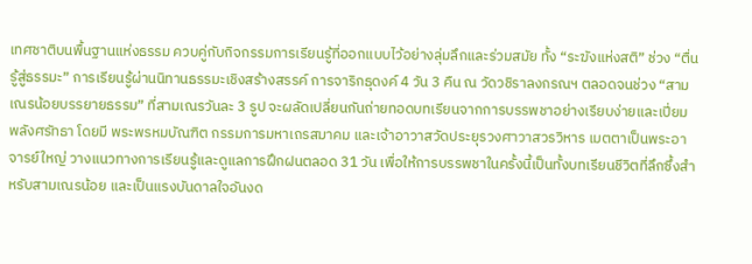เทศชาติบนพื้นฐานแห่งธรรม ควบคู่กับกิจกรรมการเรียนรู้ที่ออกแบบไว้อย่างลุ่มลึกและร่วมสมัย ทั้ง “ระฆังแห่งสติ” ช่วง “ตื่นรู้สู่ธรรมะ” การเรียนรู้ผ่านนิทานธรรมะเชิงสร้างสรรค์ การจาริกธุดงค์ 4 วัน 3 คืน ณ วัดวชิราลงกรณฯ ตลอดจนช่วง “สามเณรน้อยบรรยายธรรม” ที่สามเณรวันละ 3 รูป จะผลัดเปลี่ยนกันถ่ายทอดบทเรียนจากการบรรพชาอย่างเรียบง่ายและเปี่ยมพลังศรัทธา โดยมี พระพรหมบัณฑิต กรรมการมหาเถรสมาคม และเจ้าอาวาสวัดประยุรวงศาวาสวรวิหาร เมตตาเป็นพระอาจารย์ใหญ่ วางแนวทางการเรียนรู้และดูแลการฝึกฝนตลอด 31 วัน เพื่อให้การบรรพชาในครั้งนี้เป็นทั้งบทเรียนชีวิตที่ลึกซึ้งสำหรับสามเณรน้อย และเป็นแรงบันดาลใจอันงด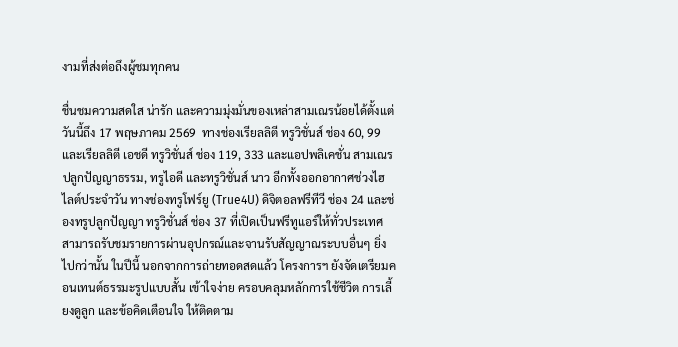งามที่ส่งต่อถึงผู้ชมทุกคน

ชื่นชมความสดใส น่ารัก และความมุ่งมั่นของเหล่าสามเณรน้อยได้ตั้งแต่วันนี้ถึง 17 พฤษภาคม 2569  ทางช่องเรียลลิตี ทรูวิชั่นส์ ช่อง 60, 99 และเรียลลิตี เอชดี ทรูวิชั่นส์ ช่อง 119, 333 และแอปพลิเคชั่น สามเณรปลูกปัญญาธรรม, ทรูไอดี และทรูวิชั่นส์ นาว อีกทั้งออกอากาศช่วงไฮไลต์ประจำวัน ทางช่องทรูโฟร์ยู (True4U) ดิจิตอลฟรีทีวี ช่อง 24 และช่องทรูปลูกปัญญา ทรูวิชั่นส์ ช่อง 37 ที่เปิดเป็นฟรีทูแอร์ให้ทั่วประเทศ สามารถรับชมรายการผ่านอุปกรณ์และจานรับสัญญาณระบบอื่นๆ ยิ่งไปกว่านั้น ในปีนี้ นอกจากการถ่ายทอดสดแล้ว โครงการฯ ยังจัดเตรียมคอนเทนต์ธรรมะรูปแบบสั้น เข้าใจง่าย ครอบคลุมหลักการใช้ชีวิต การเลี้ยงดูลูก และข้อคิดเตือนใจ ให้ติดตาม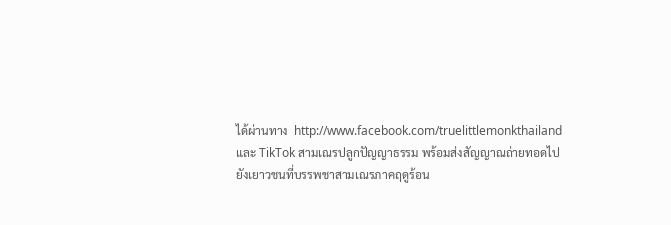ได้ผ่านทาง  http://www.facebook.com/truelittlemonkthailand และ TikTok สามเณรปลูกปัญญาธรรม พร้อมส่งสัญญาณถ่ายทอดไปยังเยาวชนที่บรรพชาสามเณรภาคฤดูร้อน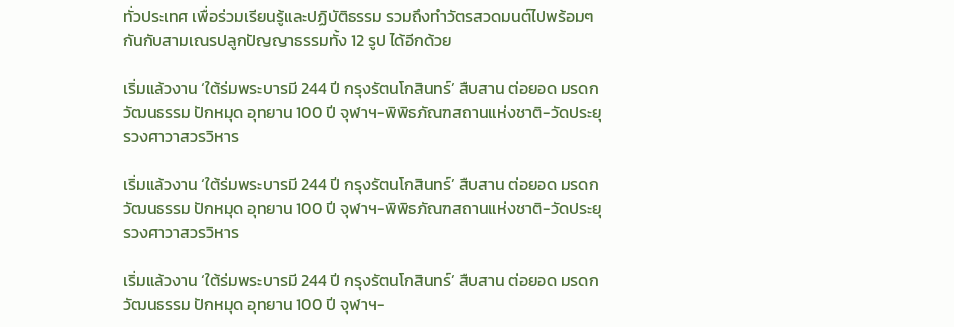ทั่วประเทศ เพื่อร่วมเรียนรู้และปฏิบัติธรรม รวมถึงทำวัตรสวดมนต์ไปพร้อมๆ กันกับสามเณรปลูกปัญญาธรรมทั้ง 12 รูป ได้อีกด้วย

เริ่มแล้วงาน ‘ใต้ร่มพระบารมี 244 ปี กรุงรัตนโกสินทร์’ สืบสาน ต่อยอด มรดกวัฒนธรรม ปักหมุด อุทยาน 100 ปี จุฬาฯ-พิพิธภัณฑสถานแห่งชาติ-วัดประยุรวงศาวาสวรวิหาร

เริ่มแล้วงาน ‘ใต้ร่มพระบารมี 244 ปี กรุงรัตนโกสินทร์’ สืบสาน ต่อยอด มรดกวัฒนธรรม ปักหมุด อุทยาน 100 ปี จุฬาฯ-พิพิธภัณฑสถานแห่งชาติ-วัดประยุรวงศาวาสวรวิหาร

เริ่มแล้วงาน ‘ใต้ร่มพระบารมี 244 ปี กรุงรัตนโกสินทร์’ สืบสาน ต่อยอด มรดกวัฒนธรรม ปักหมุด อุทยาน 100 ปี จุฬาฯ-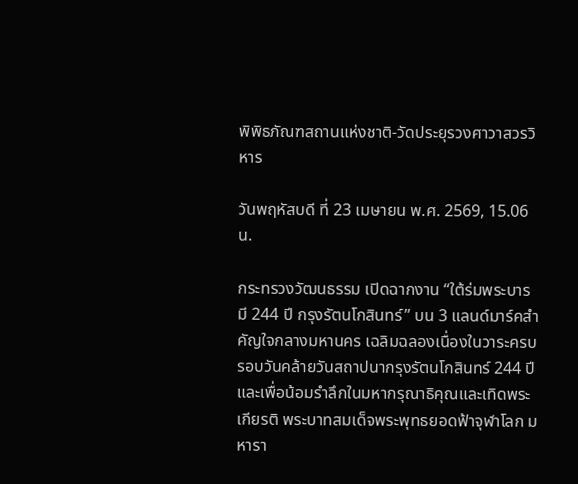พิพิธภัณฑสถานแห่งชาติ-วัดประยุรวงศาวาสวรวิหาร

วันพฤหัสบดี ที่ 23 เมษายน พ.ศ. 2569, 15.06 น.

กระทรวงวัฒนธรรม เปิดฉากงาน “ใต้ร่มพระบารมี 244 ปี กรุงรัตนโกสินทร์” บน 3 แลนด์มาร์คสำคัญใจกลางมหานคร เฉลิมฉลองเนื่องในวาระครบรอบวันคล้ายวันสถาปนากรุงรัตนโกสินทร์ 244 ปี และเพื่อน้อมรำลึกในมหากรุณาธิคุณและเทิดพระเกียรติ พระบาทสมเด็จพระพุทธยอดฟ้าจุฬาโลก มหารา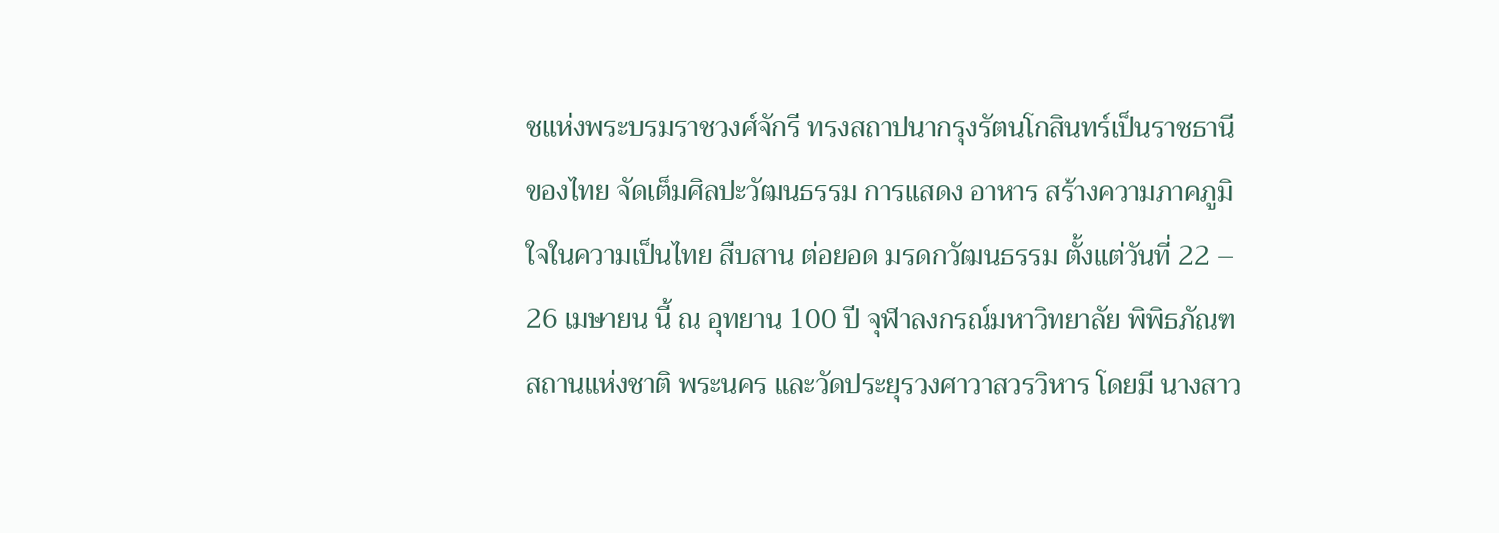ชแห่งพระบรมราชวงศ์จักรี ทรงสถาปนากรุงรัตนโกสินทร์เป็นราชธานีของไทย จัดเต็มศิลปะวัฒนธรรม การแสดง อาหาร สร้างความภาคภูมิใจในความเป็นไทย สืบสาน ต่อยอด มรดกวัฒนธรรม ตั้งแต่วันที่ 22 – 26 เมษายน นี้ ณ อุทยาน 100 ปี จุฬาลงกรณ์มหาวิทยาลัย พิพิธภัณฑสถานแห่งชาติ พระนคร และวัดประยุรวงศาวาสวรวิหาร โดยมี นางสาว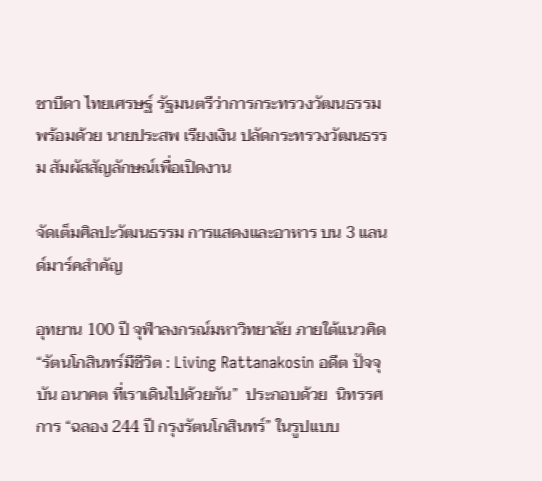ชาบีดา ไทยเศรษฐ์ รัฐมนตรีว่าการกระทรวงวัฒนธรรม พร้อมด้วย นายประสพ เรียงเงิน ปลัดกระทรวงวัฒนธรรม สัมผัสสัญลักษณ์เพื่อเปิดงาน

จัดเต็มศิลปะวัฒนธรรม การแสดงและอาหาร บน 3 แลนด์มาร์คสำคัญ

อุทยาน 100 ปี จุฬาลงกรณ์มหาวิทยาลัย ภายใต้แนวคิด “รัตนโกสินทร์มีชีวิต : Living Rattanakosin อดีต ปัจจุบัน อนาคต ที่เราเดินไปด้วยกัน”  ประกอบด้วย  นิทรรศการ “ฉลอง 244 ปี กรุงรัตนโกสินทร์” ในรูปแบบ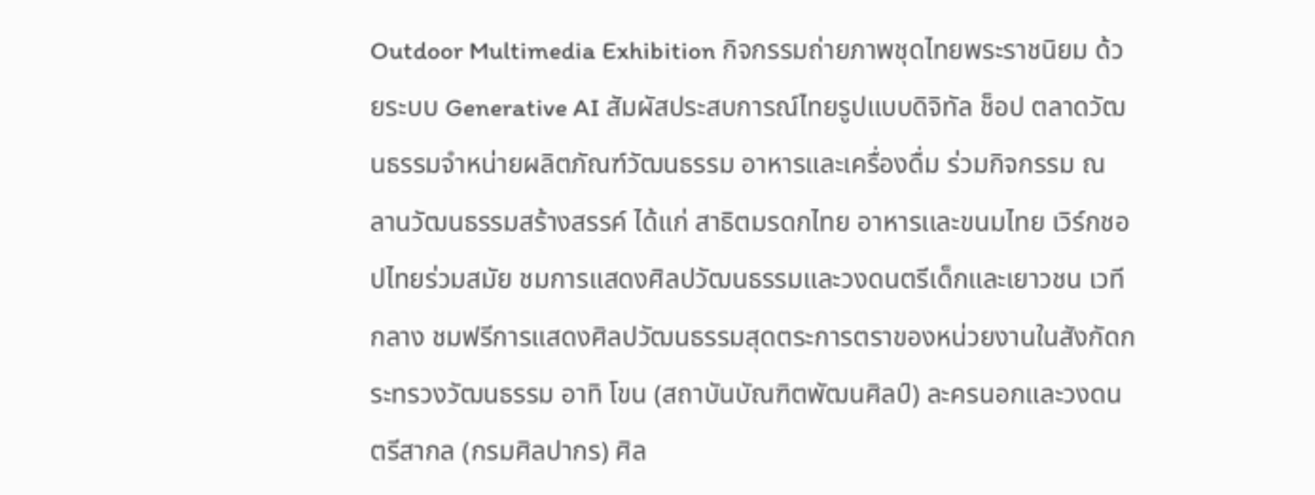Outdoor Multimedia Exhibition กิจกรรมถ่ายภาพชุดไทยพระราชนิยม ด้วยระบบ Generative AI สัมผัสประสบการณ์ไทยรูปแบบดิจิทัล ช็อป ตลาดวัฒนธรรมจำหน่ายผลิตภัณฑ์วัฒนธรรม อาหารและเครื่องดื่ม ร่วมกิจกรรม ณ ลานวัฒนธรรมสร้างสรรค์ ได้แก่ สาธิตมรดกไทย อาหารเเละขนมไทย เวิร์กชอปไทยร่วมสมัย ชมการเเสดงศิลปวัฒนธรรมและวงดนตรีเด็กและเยาวชน เวทีกลาง ชมฟรีการแสดงศิลปวัฒนธรรมสุดตระการตราของหน่วยงานในสังกัดกระทรวงวัฒนธรรม อาทิ โขน (สถาบันบัณฑิตพัฒนศิลป์) ละครนอกและวงดนตรีสากล (กรมศิลปากร) ศิล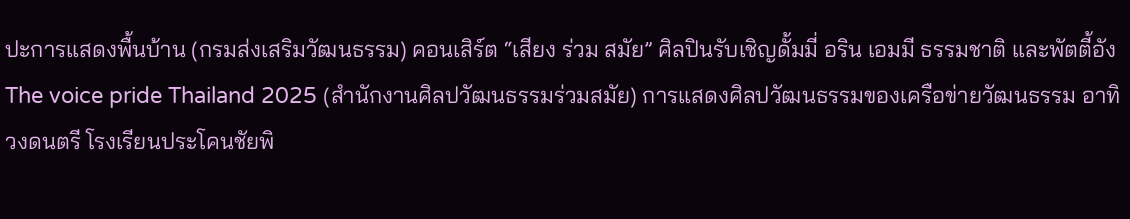ปะการแสดงพื้นบ้าน (กรมส่งเสริมวัฒนธรรม) คอนเสิร์ต “เสียง ร่วม สมัย” ศิลปินรับเชิญดั้มมี่ อริน เอมมี ธรรมชาติ และพัตตี้อัง The voice pride Thailand 2025 (สำนักงานศิลปวัฒนธรรมร่วมสมัย) การแสดงศิลปวัฒนธรรมของเครือข่ายวัฒนธรรม อาทิ วงดนตรี โรงเรียนประโคนชัยพิ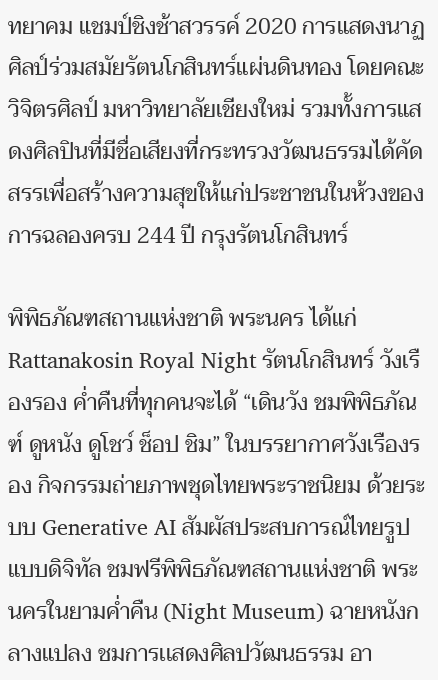ทยาคม แชมป์ชิงช้าสวรรค์ 2020 การแสดงนาฏศิลป์ร่วมสมัยรัตนโกสินทร์แผ่นดินทอง โดยคณะวิจิตรศิลป์ มหาวิทยาลัยเชียงใหม่ รวมทั้งการแสดงศิลปินที่มีชื่อเสียงที่กระทรวงวัฒนธรรมได้คัดสรรเพื่อสร้างความสุขให้แก่ประชาชนในห้วงของการฉลองครบ 244 ปี กรุงรัตนโกสินทร์

พิพิธภัณฑสถานแห่งชาติ พระนคร ได้แก่ Rattanakosin Royal Night รัตนโกสินทร์ วังเรืองรอง ค่ำคืนที่ทุกคนจะได้ “เดินวัง ชมพิพิธภัณฑ์ ดูหนัง ดูโชว์ ช็อป ชิม” ในบรรยากาศวังเรืองรอง กิจกรรมถ่ายภาพชุดไทยพระราชนิยม ด้วยระบบ Generative AI สัมผัสประสบการณ์ไทยรูปแบบดิจิทัล ชมฟรีพิพิธภัณฑสถานแห่งชาติ พระนครในยามค่ำคืน (Night Museum) ฉายหนังกลางแปลง ชมการเเสดงศิลปวัฒนธรรม อา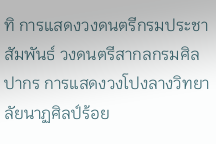ทิ การแสดงวงดนตรีกรมประชาสัมพันธ์ วงดนตรีสากลกรมศิลปากร การแสดงวงโปงลางวิทยาลัยนาฏศิลป์ร้อย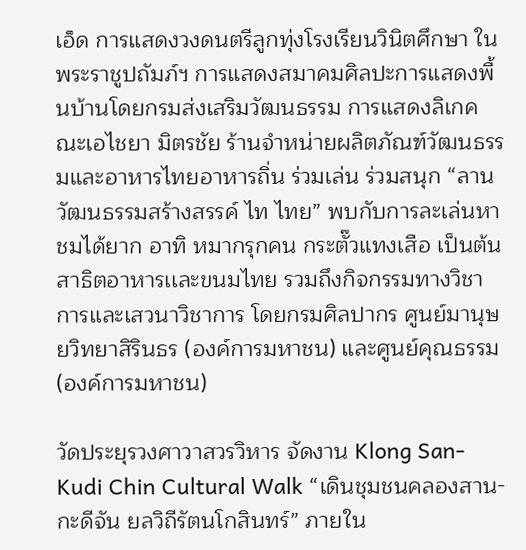เอ็ด การแสดงวงดนตรีลูกทุ่งโรงเรียนวินิตศึกษา ในพระราชูปถัมภ์ฯ การแสดงสมาคมศิลปะการแสดงพื้นบ้านโดยกรมส่งเสริมวัฒนธรรม การแสดงลิเกคณะเอไชยา มิตรชัย ร้านจำหน่ายผลิตภัณฑ์วัฒนธรรมและอาหารไทยอาหารถิ่น ร่วมเล่น ร่วมสนุก “ลานวัฒนธรรมสร้างสรรค์ ไท ไทย” พบกับการละเล่นหาชมได้ยาก อาทิ หมากรุกคน กระตั๊วแทงเสือ เป็นต้น สาธิตอาหารเเละขนมไทย รวมถึงกิจกรรมทางวิชาการและเสวนาวิชาการ โดยกรมศิลปากร ศูนย์มานุษยวิทยาสิรินธร (องค์การมหาชน) และศูนย์คุณธรรม (องค์การมหาชน)

วัดประยุรวงศาวาสวรวิหาร จัดงาน Klong San-Kudi Chin Cultural Walk “เดินชุมชนคลองสาน-กะดีจัน ยลวิถีรัตนโกสินทร์” ภายใน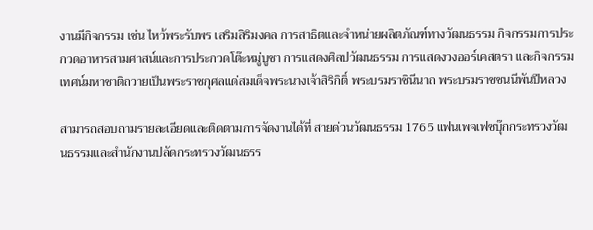งานมีกิจกรรม เช่น ไหว้พระรับพร เสริมสิริมงคล การสาธิตเเละจำหน่ายผลิตภัณฑ์ทางวัฒนธรรม กิจกรรมการประกวดอาหารสามศาสน์เเละการประกวดโต๊ะหมู่บูชา การเเสดงศิลปวัฒนธรรม การเเสดงวงออร์เคสตรา เเละกิจกรรมเทศน์มหาชาติถวายเป็นพระราชกุศลเเด่สมเด็จพระนางเจ้าสิริกิติ์ พระบรมราชินีนาถ พระบรมราชชนนีพันปีหลวง

สามารถสอบถามรายละเอียดเเละติดตามการจัดงานได้ที่ สายด่วนวัฒนธรรม 1765 แฟนเพจเฟซบุ๊กกระทรวงวัฒนธรรมเเละสำนักงานปลัดกระทรวงวัฒนธรร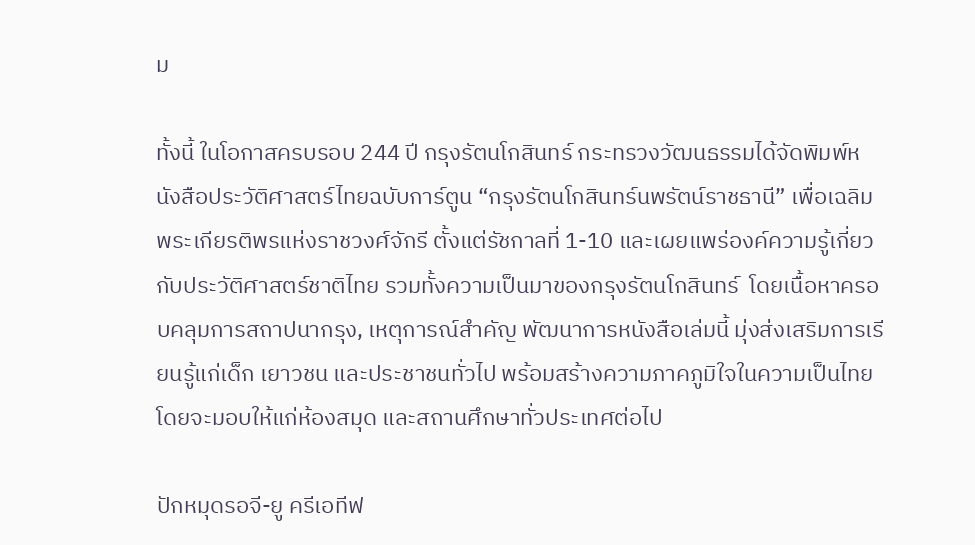ม

ทั้งนี้ ในโอกาสครบรอบ 244 ปี กรุงรัตนโกสินทร์ กระทรวงวัฒนธรรมได้จัดพิมพ์หนังสือประวัติศาสตร์ไทยฉบับการ์ตูน “กรุงรัตนโกสินทร์นพรัตน์ราชธานี” เพื่อเฉลิมพระเกียรติพรแห่งราชวงศ์จักรี ตั้งแต่รัชกาลที่ 1-10 และเผยแพร่องค์ความรู้เกี่ยวกับประวัติศาสตร์ชาติไทย รวมทั้งความเป็นมาของกรุงรัตนโกสินทร์  โดยเนื้อหาครอบคลุมการสถาปนากรุง, เหตุการณ์สำคัญ พัฒนาการหนังสือเล่มนี้ มุ่งส่งเสริมการเรียนรู้แก่เด็ก เยาวชน และประชาชนทั่วไป พร้อมสร้างความภาคภูมิใจในความเป็นไทย โดยจะมอบให้แก่ห้องสมุด และสถานศึกษาทั่วประเทศต่อไป

ปักหมุดรอจี-ยู ครีเอทีฟ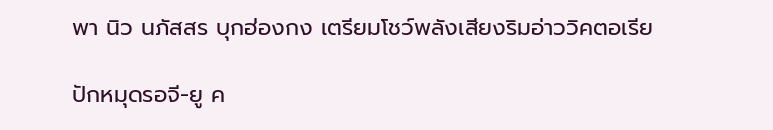พา นิว นภัสสร บุกฮ่องกง เตรียมโชว์พลังเสียงริมอ่าววิคตอเรีย

ปักหมุดรอจี-ยู ค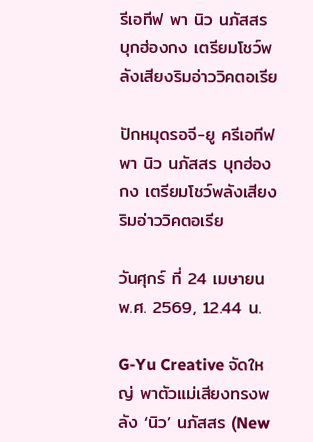รีเอทีฟ พา นิว นภัสสร บุกฮ่องกง เตรียมโชว์พลังเสียงริมอ่าววิคตอเรีย

ปักหมุดรอจี-ยู ครีเอทีฟ พา นิว นภัสสร บุกฮ่องกง เตรียมโชว์พลังเสียงริมอ่าววิคตอเรีย

วันศุกร์ ที่ 24 เมษายน พ.ศ. 2569, 12.44 น.

G-Yu Creative จัดใหญ่ พาตัวแม่เสียงทรงพลัง ‘นิว’ นภัสสร (New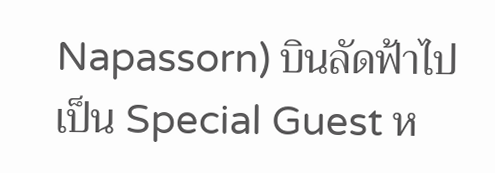Napassorn) บินลัดฟ้าไปเป็น Special Guest ห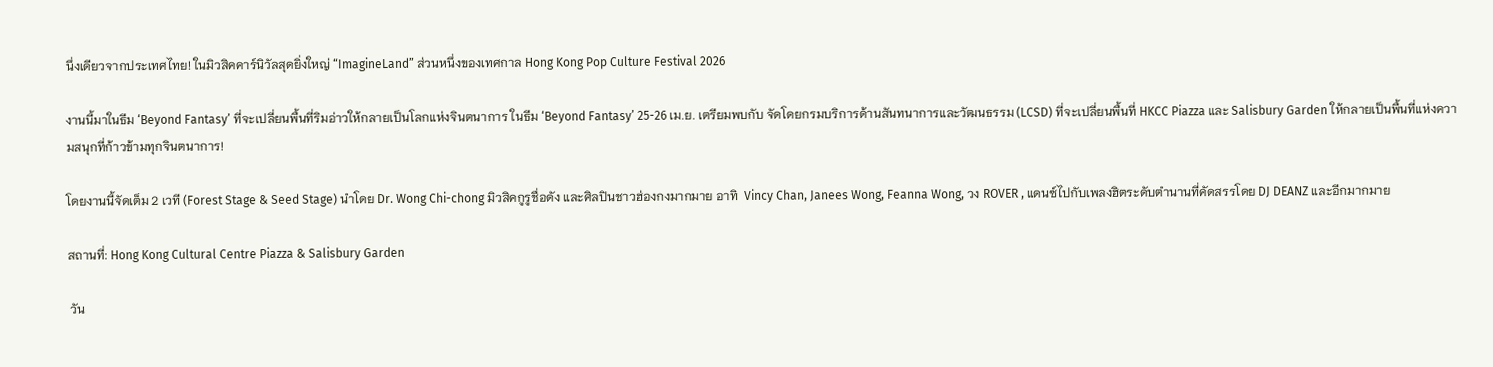นึ่งเดียวจากประเทศไทย! ในมิวสิคคาร์นิวัลสุดยิ่งใหญ่ “ImagineLand” ส่วนหนึ่งของเทศกาล Hong Kong Pop Culture Festival 2026

งานนี้มาในธีม ‘Beyond Fantasy’ ที่จะเปลี่ยนพื้นที่ริมอ่าวให้กลายเป็นโลกแห่งจินตนาการ ในธีม ‘Beyond Fantasy’ 25-26 เม.ย. เตรียมพบกับ จัดโดยกรมบริการด้านสันทนาการและวัฒนธรรม (LCSD) ที่จะเปลี่ยนพื้นที่ HKCC Piazza และ Salisbury Garden ให้กลายเป็นพื้นที่แห่งความสนุกที่ก้าวข้ามทุกจินตนาการ!

โดยงานนี้จัดเต็ม 2 เวที (Forest Stage & Seed Stage) นำโดย Dr. Wong Chi-chong มิวสิคกูรูชื่อดัง และศิลปินชาวฮ่องกงมากมาย อาทิ  Vincy Chan, Janees Wong, Feanna Wong, วง ROVER , แดนซ์ไปกับเพลงฮิตระดับตำนานที่คัดสรรโดย DJ DEANZ และอีกมากมาย

สถานที่: Hong Kong Cultural Centre Piazza & Salisbury Garden

 วัน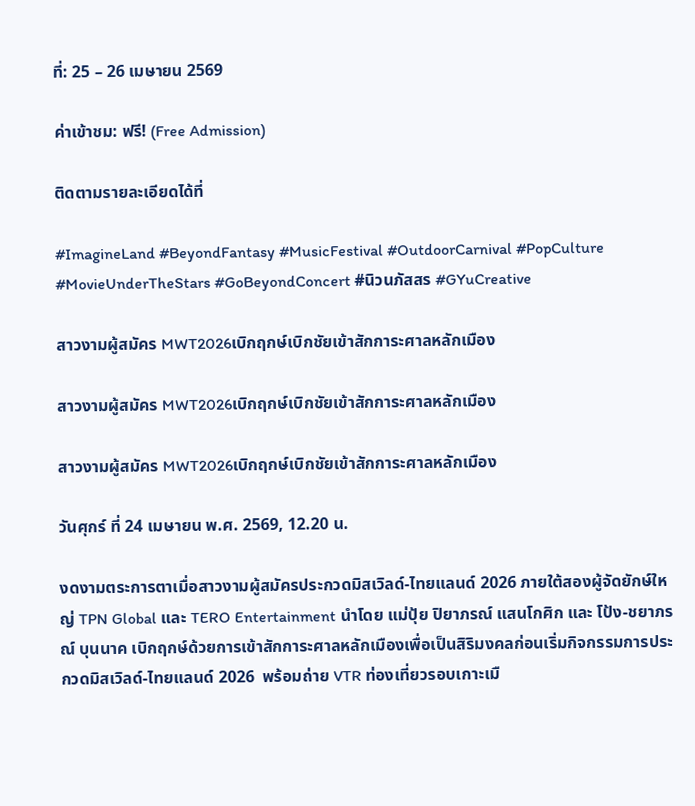ที่: 25 – 26 เมษายน 2569

ค่าเข้าชม: ฟรี! (Free Admission)

ติดตามรายละเอียดได้ที่

#ImagineLand #BeyondFantasy #MusicFestival #OutdoorCarnival #PopCulture #MovieUnderTheStars #GoBeyondConcert #นิวนภัสสร #GYuCreative

สาวงามผู้สมัคร MWT2026เบิกฤกษ์เบิกชัยเข้าสักการะศาลหลักเมือง

สาวงามผู้สมัคร MWT2026เบิกฤกษ์เบิกชัยเข้าสักการะศาลหลักเมือง

สาวงามผู้สมัคร MWT2026เบิกฤกษ์เบิกชัยเข้าสักการะศาลหลักเมือง

วันศุกร์ ที่ 24 เมษายน พ.ศ. 2569, 12.20 น.

งดงามตระการตาเมื่อสาวงามผู้สมัครประกวดมิสเวิลด์-ไทยแลนด์ 2026 ภายใต้สองผู้จัดยักษ์ใหญ่ TPN Global และ TERO Entertainment นำโดย แม่ปุ้ย ปิยาภรณ์ แสนโกศิก และ โป้ง-ชยาภรณ์ บุนนาค เบิกฤกษ์ด้วยการเข้าสักการะศาลหลักเมืองเพื่อเป็นสิริมงคลก่อนเริ่มกิจกรรมการประกวดมิสเวิลด์-ไทยแลนด์ 2026  พร้อมถ่าย VTR ท่องเที่ยวรอบเกาะเมื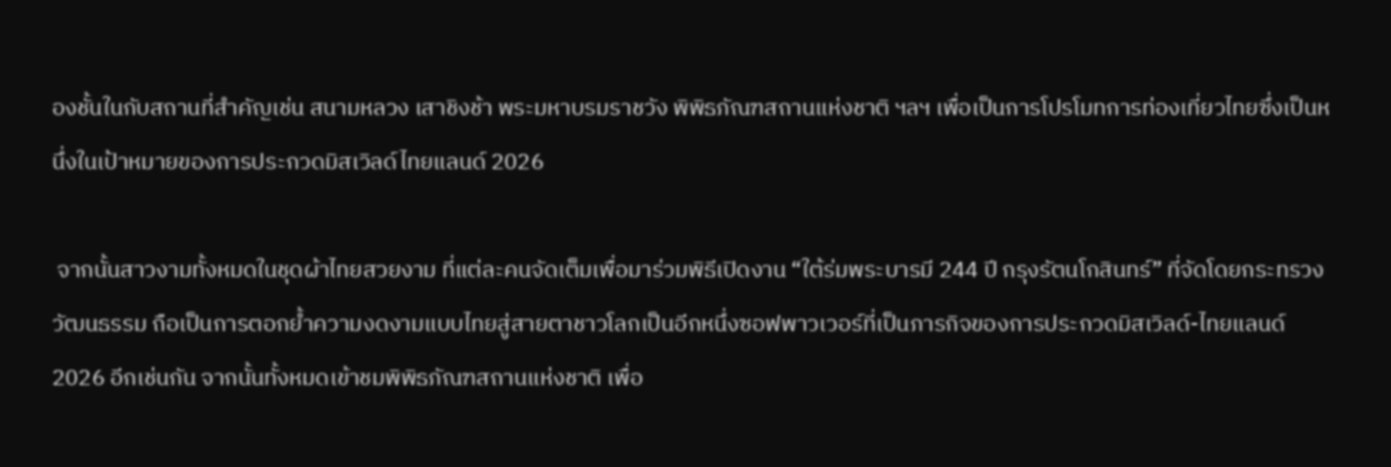องชั้นในกับสถานที่สำคัญเช่น สนามหลวง เสาชิงช้า พระมหาบรมราชวัง พิพิธภัณฑสถานแห่งชาติ ฯลฯ เพื่อเป็นการโปรโมทการท่องเที่ยวไทยซึ่งเป็นหนึ่งในเป้าหมายของการประกวดมิสเวิลด์ไทยแลนด์ 2026

 จากนั้นสาวงามทั้งหมดในชุดผ้าไทยสวยงาม ที่แต่ละคนจัดเต็มเพื่อมาร่วมพิธีเปิดงาน “ใต้ร่มพระบารมี 244 ปี กรุงรัตนโกสินทร์” ที่จัดโดยกระทรวงวัฒนธรรม ถือเป็นการตอกย้ำความงดงามแบบไทยสู่สายตาชาวโลกเป็นอีกหนึ่งซอฟพาวเวอร์ที่เป็นภารกิจของการประกวดมิสเวิลด์-ไทยแลนด์ 2026 อีกเช่นกัน จากนั้นทั้งหมดเข้าชมพิพิธภัณฑสถานแห่งชาติ เพื่อ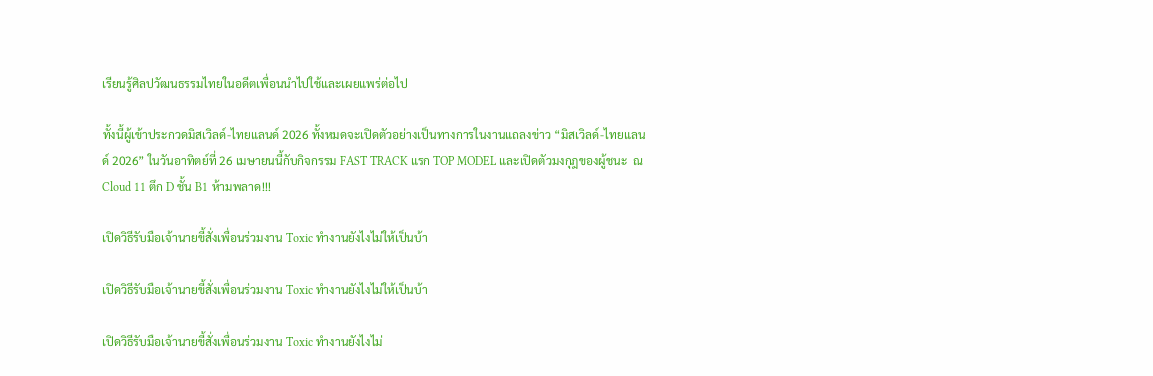เรียนรู้ศิลปวัฒนธรรมไทยในอดีตเพื่อนนำไปใช้และเผยแพร่ต่อไป

ทั้งนี้ผู้เข้าประกวดมิสเวิลด์-ไทยแลนด์ 2026 ทั้งหมดจะเปิดตัวอย่างเป็นทางการในงานแถลงข่าว “มิสเวิลด์-ไทยแลนด์ 2026” ในวันอาทิตย์ที่ 26 เมษายนนี้กับกิจกรรม FAST TRACK แรก TOP MODEL และเปิดตัวมงกุฎของผู้ชนะ  ณ  Cloud 11 ตึก D ชั้น B1 ห้ามพลาด!!!

เปิดวิธีรับมือเจ้านายขี้สั่งเพื่อนร่วมงาน Toxic ทำงานยังไงไม่ให้เป็นบ้า

เปิดวิธีรับมือเจ้านายขี้สั่งเพื่อนร่วมงาน Toxic ทำงานยังไงไม่ให้เป็นบ้า

เปิดวิธีรับมือเจ้านายขี้สั่งเพื่อนร่วมงาน Toxic ทำงานยังไงไม่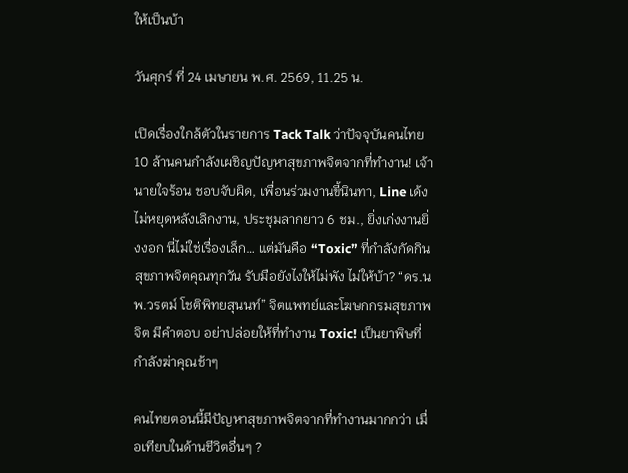ให้เป็นบ้า

วันศุกร์ ที่ 24 เมษายน พ.ศ. 2569, 11.25 น.

เปิดเรื่องใกล้ตัวในรายการ Tack Talk ว่าปัจจุบันคนไทย 10 ล้านคนกำลังเผชิญปัญหาสุขภาพจิตจากที่ทำงาน! เจ้านายใจร้อน ชอบจับผิด, เพื่อนร่วมงานขี้นินทา, Line เด้งไม่หยุดหลังเลิกงาน, ประชุมลากยาว 6 ชม., ยิ่งเก่งงานยิ่งงอก นี่ไม่ใช่เรื่องเล็ก… แต่มันคือ “Toxic” ที่กำลังกัดกินสุขภาพจิตคุณทุกวัน รับมือยังไงให้ไม่พัง ไม่ให้บ้า? “ดร.นพ.วรตม์ โชติพิทยสุนนท์” จิตแพทย์และโฆษกกรมสุขภาพจิต มีคำตอบ อย่าปล่อยให้ที่ทำงาน Toxic! เป็นยาพิษที่กำลังฆ่าคุณช้าๆ

คนไทยตอนนี้มีปัญหาสุขภาพจิตจากที่ทำงานมากกว่า เมื่อเทียบในด้านชีวิตอื่นๆ ?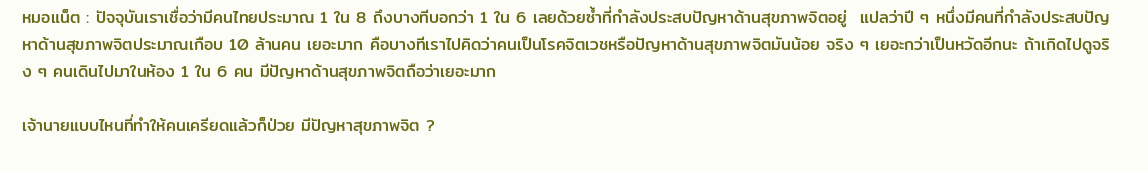หมอแน็ต : ปัจจุบันเราเชื่อว่ามีคนไทยประมาณ 1 ใน 8 ถึงบางทีบอกว่า 1 ใน 6 เลยด้วยซ้ำที่กำลังประสบปัญหาด้านสุขภาพจิตอยู่  แปลว่าปี ๆ หนึ่งมีคนที่กำลังประสบปัญหาด้านสุขภาพจิตประมาณเกือบ 10 ล้านคน เยอะมาก คือบางทีเราไปคิดว่าคนเป็นโรคจิตเวชหรือปัญหาด้านสุขภาพจิตมันน้อย จริง ๆ เยอะกว่าเป็นหวัดอีกนะ ถ้าเกิดไปดูจริง ๆ คนเดินไปมาในห้อง 1 ใน 6 คน มีปัญหาด้านสุขภาพจิตถือว่าเยอะมาก

เจ้านายแบบไหนที่ทำให้คนเครียดแล้วก็ป่วย มีปัญหาสุขภาพจิต ?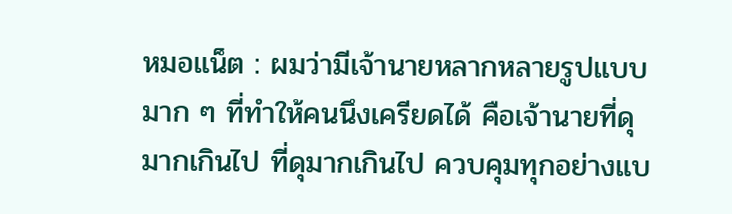หมอแน็ต : ผมว่ามีเจ้านายหลากหลายรูปแบบมาก ๆ ที่ทำให้คนนึงเครียดได้ คือเจ้านายที่ดุมากเกินไป ที่ดุมากเกินไป ควบคุมทุกอย่างแบ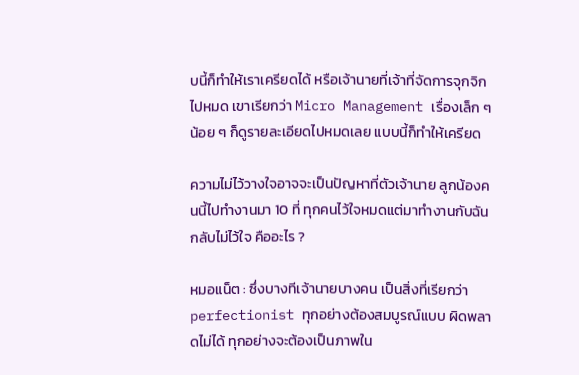บนี้ก็ทำให้เราเครียดได้ หรือเจ้านายที่เจ้าที่จัดการจุกจิกไปหมด เขาเรียกว่า Micro Management เรื่องเล็ก ๆ น้อย ๆ ก็ดูรายละเอียดไปหมดเลย แบบนี้ก็ทำให้เครียด

ความไม่ไว้วางใจอาจจะเป็นปัญหาที่ตัวเจ้านาย ลูกน้องคนนี้ไปทำงานมา 10 ที่ ทุกคนไว้ใจหมดแต่มาทำงานกับฉันกลับไม่ไว้ใจ คืออะไร ?

หมอแน็ต : ซึ่งบางทีเจ้านายบางคน เป็นสิ่งที่เรียกว่า perfectionist ทุกอย่างต้องสมบูรณ์แบบ ผิดพลาดไม่ได้ ทุกอย่างจะต้องเป็นภาพใน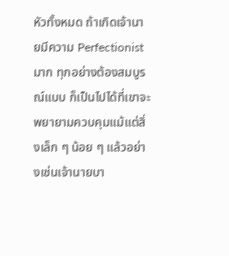หัวทั้งหมด ถ้าเกิดเจ้านายมีความ Perfectionist มาก ทุกอย่างต้องสมบูรณ์แบบ ก็เป็นไปได้ที่เขาจะพยายามควบคุมแม้แต่สิ่งเล็ก ๆ น้อย ๆ แล้วอย่างเช่นเจ้านายบา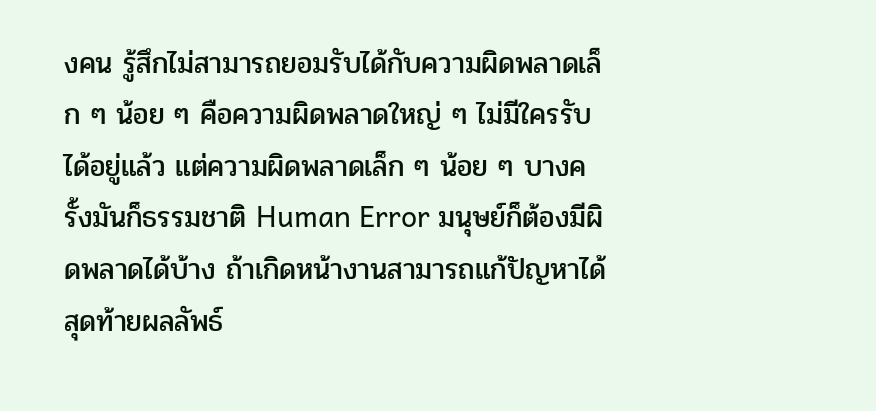งคน รู้สึกไม่สามารถยอมรับได้กับความผิดพลาดเล็ก ๆ น้อย ๆ คือความผิดพลาดใหญ่ ๆ ไม่มีใครรับได้อยู่แล้ว แต่ความผิดพลาดเล็ก ๆ น้อย ๆ บางครั้งมันก็ธรรมชาติ Human Error มนุษย์ก็ต้องมีผิดพลาดได้บ้าง ถ้าเกิดหน้างานสามารถแก้ปัญหาได้ สุดท้ายผลลัพธ์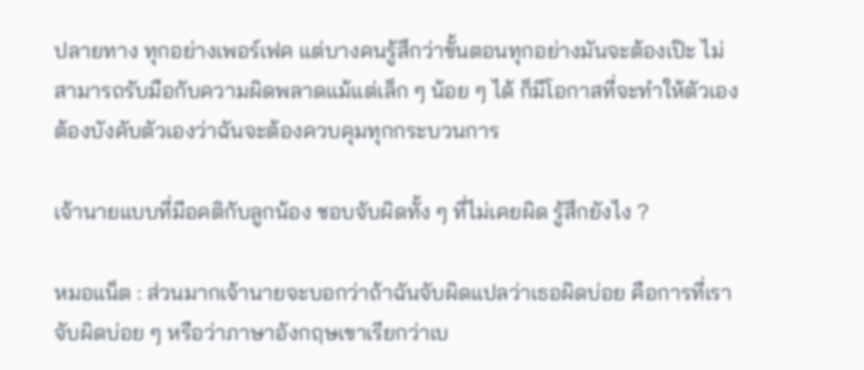ปลายทาง ทุกอย่างเพอร์เฟค แต่บางคนรู้สึกว่าขั้นตอนทุกอย่างมันจะต้องเป๊ะ ไม่สามารถรับมือกับความผิดพลาดแม้แต่เล็ก ๆ น้อย ๆ ได้ ก็มีโอกาสที่จะทำให้ตัวเองต้องบังคับตัวเองว่าฉันจะต้องควบคุมทุกกระบวนการ

เจ้านายแบบที่มีอคติกับลูกน้อง ชอบจับผิดทั้ง ๆ ที่ไม่เคยผิด รู้สึกยังไง ?

หมอแน็ต : ส่วนมากเจ้านายจะบอกว่าถ้าฉันจับผิดแปลว่าเธอผิดบ่อย คือการที่เราจับผิดบ่อย ๆ หรือว่าภาษาอังกฤษเขาเรียกว่าเบ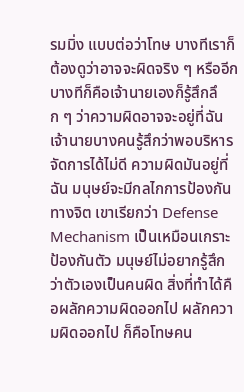รมมิ่ง แบบต่อว่าโทษ บางทีเราก็ต้องดูว่าอาจจะผิดจริง ๆ หรืออีกบางทีก็คือเจ้านายเองก็รู้สึกลึก ๆ ว่าความผิดอาจจะอยู่ที่ฉัน เจ้านายบางคนรู้สึกว่าพอบริหารจัดการได้ไม่ดี ความผิดมันอยู่ที่ฉัน มนุษย์จะมีกลไกการป้องกันทางจิต เขาเรียกว่า Defense Mechanism เป็นเหมือนเกราะป้องกันตัว มนุษย์ไม่อยากรู้สึกว่าตัวเองเป็นคนผิด สิ่งที่ทำได้คือผลักความผิดออกไป ผลักความผิดออกไป ก็คือโทษคน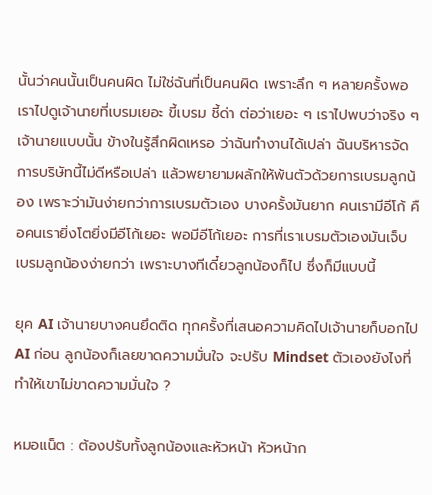นั้นว่าคนนั้นเป็นคนผิด ไม่ใช่ฉันที่เป็นคนผิด เพราะลึก ๆ หลายครั้งพอเราไปดูเจ้านายที่เบรมเยอะ ขี้เบรม ชี้ด่า ต่อว่าเยอะ ๆ เราไปพบว่าจริง ๆ เจ้านายแบบนั้น ข้างในรู้สึกผิดเหรอ ว่าฉันทำงานได้เปล่า ฉันบริหารจัดการบริษัทนี้ไม่ดีหรือเปล่า แล้วพยายามผลักให้พ้นตัวด้วยการเบรมลูกน้อง เพราะว่ามันง่ายกว่าการเบรมตัวเอง บางครั้งมันยาก คนเรามีอีโก้ คือคนเรายิ่งโตยิ่งมีอีโก้เยอะ พอมีอีโก้เยอะ การที่เราเบรมตัวเองมันเจ็บ เบรมลูกน้องง่ายกว่า เพราะบางทีเดี๋ยวลูกน้องก็ไป ซึ่งก็มีแบบนี้

ยุค AI เจ้านายบางคนยึดติด ทุกครั้งที่เสนอความคิดไปเจ้านายก็บอกไป AI ก่อน ลูกน้องก็เลยขาดความมั่นใจ จะปรับ Mindset ตัวเองยังไงที่ทำให้เขาไม่ขาดความมั่นใจ ?

หมอแน็ต : ต้องปรับทั้งลูกน้องและหัวหน้า หัวหน้าก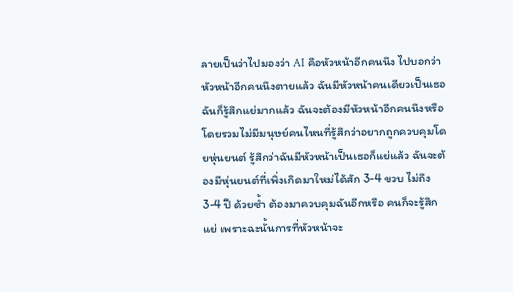ลายเป็นว่าไปมองว่า AI คือหัวหน้าอีกคนนึง ไปบอกว่าหัวหน้าอีกคนนึงตายแล้ว ฉันมีหัวหน้าคนเดียวเป็นเธอ ฉันก็รู้สึกแย่มากแล้ว ฉันจะต้องมีหัวหน้าอีกคนนึงหรือ โดยรวมไม่มีมนุษย์คนไหนที่รู้สึกว่าอยากถูกควบคุมโดยหุ่นยนต์ รู้สึกว่าฉันมีหัวหน้าเป็นเธอก็แย่แล้ว ฉันจะต้องมีหุ่นยนต์ที่เพิ่งเกิดมาใหม่ได้สัก 3-4 ขวบ ไม่ถึง 3-4 ปี ด้วยซ้ำ ต้องมาควบคุมฉันอีกหรือ คนก็จะรู้สึกแย่ เพราะฉะนั้นการที่หัวหน้าจะ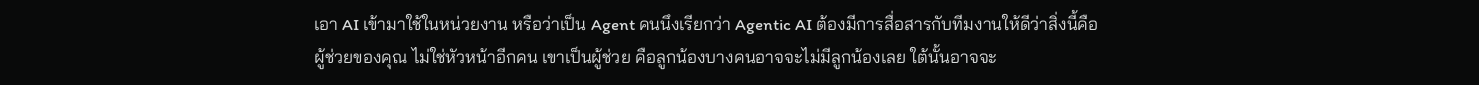เอา AI เข้ามาใช้ในหน่วยงาน หรือว่าเป็น Agent คนนึงเรียกว่า Agentic AI ต้องมีการสื่อสารกับทีมงานให้ดีว่าสิ่งนี้คือผู้ช่วยของคุณ ไม่ใช่หัวหน้าอีกคน เขาเป็นผู้ช่วย คือลูกน้องบางคนอาจจะไม่มีลูกน้องเลย ใต้นั้นอาจจะ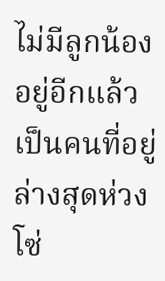ไม่มีลูกน้องอยู่อีกแล้ว เป็นคนที่อยู่ล่างสุดห่วงโซ่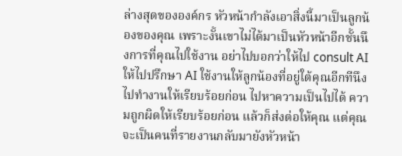ล่างสุดขององค์กร หัวหน้ากำลังเอาสิ่งนี้มาเป็นลูกน้องของคุณ เพราะงั้นเขาไม่ได้มาเป็นหัวหน้าอีกชั้นนึงการที่คุณไปใช้งาน อย่าไปบอกว่าให้ไป consult AI ให้ไปปรึกษา AI ใช้งานให้ลูกน้องที่อยู่ใต้คุณอีกทีนึง ไปทำงานให้เรียบร้อยก่อน ไปหาความเป็นไปได้ ความถูกผิดให้เรียบร้อยก่อน แล้วก็ส่งต่อให้คุณ แต่คุณจะเป็นคนที่รายงานกลับมายังหัวหน้า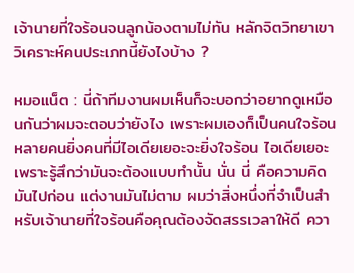เจ้านายที่ใจร้อนจนลูกน้องตามไม่ทัน หลักจิตวิทยาเขาวิเคราะห์คนประเภทนี้ยังไงบ้าง ?

หมอแน็ต : นี่ถ้าทีมงานผมเห็นก็จะบอกว่าอยากดูเหมือนกันว่าผมจะตอบว่ายังไง เพราะผมเองก็เป็นคนใจร้อน หลายคนยิ่งคนที่มีไอเดียเยอะจะยิ่งใจร้อน ไอเดียเยอะ เพราะรู้สึกว่ามันจะต้องแบบทำนั้น นั่น นี่ คือความคิดมันไปก่อน แต่งานมันไม่ตาม ผมว่าสิ่งหนึ่งที่จำเป็นสำหรับเจ้านายที่ใจร้อนคือคุณต้องจัดสรรเวลาให้ดี ควา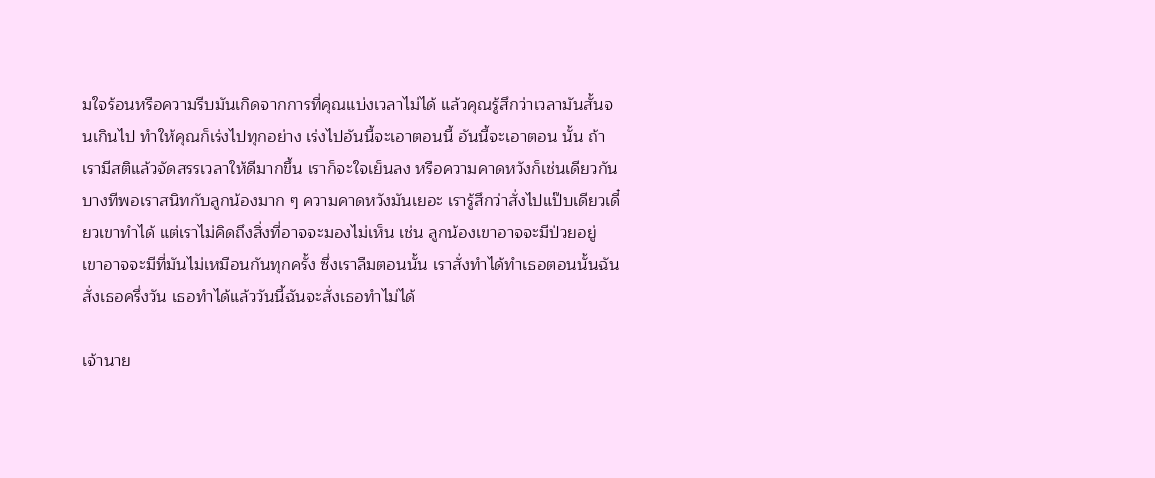มใจร้อนหรือความรีบมันเกิดจากการที่คุณแบ่งเวลาไม่ได้ แล้วคุณรู้สึกว่าเวลามันสั้นจนเกินไป ทำให้คุณก็เร่งไปทุกอย่าง เร่งไปอันนี้จะเอาตอนนี้ อันนี้จะเอาตอน นั้น ถ้าเรามีสติแล้วจัดสรรเวลาให้ดีมากขึ้น เราก็จะใจเย็นลง หรือความคาดหวังก็เช่นเดียวกัน บางทีพอเราสนิทกับลูกน้องมาก ๆ ความคาดหวังมันเยอะ เรารู้สึกว่าสั่งไปแป๊บเดียวเดี๋ยวเขาทำได้ แต่เราไม่คิดถึงสิ่งที่อาจจะมองไม่เห็น เช่น ลูกน้องเขาอาจจะมีป่วยอยู่ เขาอาจจะมีที่มันไม่เหมือนกันทุกครั้ง ซึ่งเราลืมตอนนั้น เราสั่งทำได้ทำเธอตอนนั้นฉันสั่งเธอครึ่งวัน เธอทำได้แล้ววันนี้ฉันจะสั่งเธอทำไม่ได้

เจ้านาย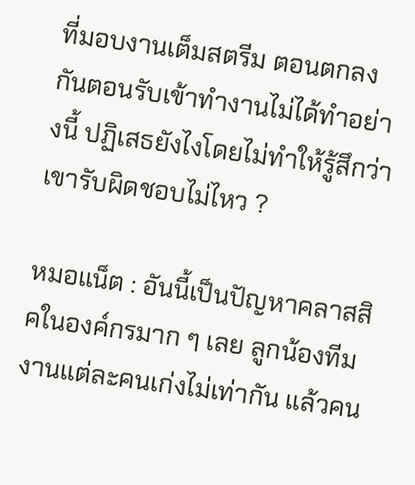ที่มอบงานเต็มสตรีม ตอนตกลงกันตอนรับเข้าทำงานไม่ได้ทำอย่างนี้ ปฏิเสธยังไงโดยไม่ทำให้รู้สึกว่าเขารับผิดชอบไม่ไหว ?

หมอแน็ต : อันนี้เป็นปัญหาคลาสสิคในองค์กรมาก ๆ เลย ลูกน้องทีมงานแต่ละคนเก่งไม่เท่ากัน แล้วคน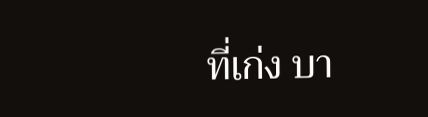ที่เก่ง บา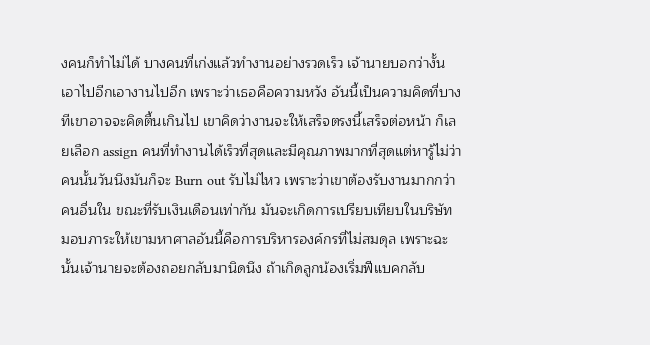งคนก็ทำไม่ได้ บางคนที่เก่งแล้วทำงานอย่างรวดเร็ว เจ้านายบอกว่างั้นเอาไปอีกเอางานไปอีก เพราะว่าเธอคือความหวัง อันนี้เป็นความคิดที่บางทีเขาอาจจะคิดตื้นเกินไป เขาคิดว่างานจะให้เสร็จตรงนี้เสร็จต่อหน้า ก็เลยเลือก assign คนที่ทำงานได้เร็วที่สุดและมีคุณภาพมากที่สุดแต่หารู้ไม่ว่าคนนั้นวันนึงมันก็จะ Burn out รับไม่ไหว เพราะว่าเขาต้องรับงานมากกว่าคนอื่นใน ขณะที่รับเงินเดือนเท่ากัน มันจะเกิดการเปรียบเทียบในบริษัท มอบภาระให้เขามหาศาลอันนี้คือการบริหารองค์กรที่ไม่สมดุล เพราะฉะนั้นเจ้านายจะต้องถอยกลับมานิดนึง ถ้าเกิดลูกน้องเริ่มฟีแบคกลับ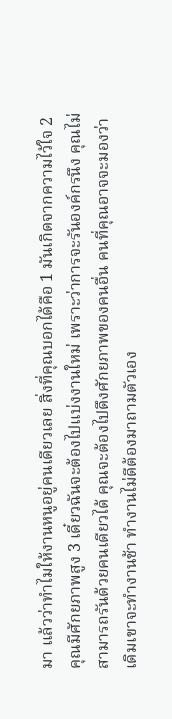มา แล้วว่าทำไมให้งานหนูอยู่คนเดียวเลย สิ่งที่คุณบอกได้คือ 1 มันเกิดจากความไว้ใจ 2 คุณมีศักยภาพสูง 3 เดี๋ยวฉันจะต้องไปแบ่งงานใหม่ เพราะว่าการจะรันองค์กรนึง คุณไม่สามารถรันด้วยคนเดียวได้ คุณจะต้องไปดึงศักยภาพของคนอื่น คนที่คุณอาจจะมองว่าเดิมเขาจะทำงานช้า ทำงานไม่ดีต้องมาถามตัวเอง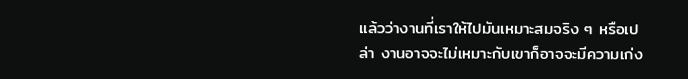แล้วว่างานที่เราให้ไปมันเหมาะสมจริง ๆ หรือเปล่า งานอาจจะไม่เหมาะกับเขาก็อาจจะมีความเก่ง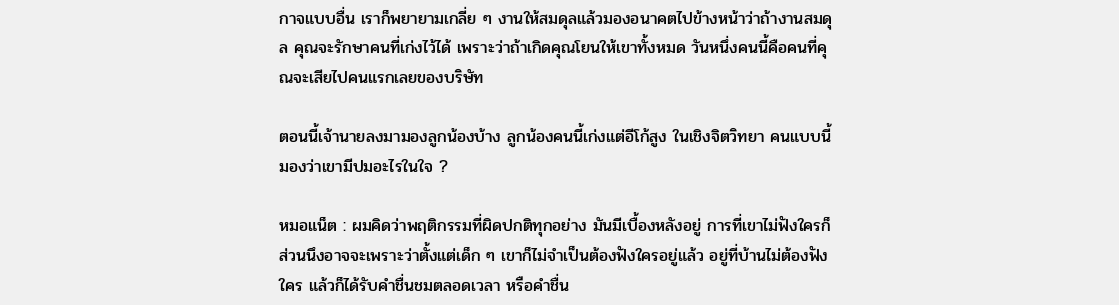กาจแบบอื่น เราก็พยายามเกลี่ย ๆ งานให้สมดุลแล้วมองอนาคตไปข้างหน้าว่าถ้างานสมดุล คุณจะรักษาคนที่เก่งไว้ได้ เพราะว่าถ้าเกิดคุณโยนให้เขาทั้งหมด วันหนึ่งคนนี้คือคนที่คุณจะเสียไปคนแรกเลยของบริษัท

ตอนนี้เจ้านายลงมามองลูกน้องบ้าง ลูกน้องคนนี้เก่งแต่อีโก้สูง ในเชิงจิตวิทยา คนแบบนี้มองว่าเขามีปมอะไรในใจ ?

หมอแน็ต : ผมคิดว่าพฤติกรรมที่ผิดปกติทุกอย่าง มันมีเบื้องหลังอยู่ การที่เขาไม่ฟังใครก็ส่วนนึงอาจจะเพราะว่าตั้งแต่เด็ก ๆ เขาก็ไม่จำเป็นต้องฟังใครอยู่แล้ว อยู่ที่บ้านไม่ต้องฟังใคร แล้วก็ได้รับคำชื่นชมตลอดเวลา หรือคำชื่น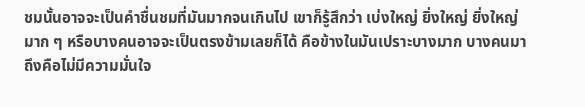ชมนั้นอาจจะเป็นคำชื่นชมที่มันมากจนเกินไป เขาก็รู้สึกว่า เบ่งใหญ่ ยิ่งใหญ่ ยิ่งใหญ่มาก ๆ หรือบางคนอาจจะเป็นตรงข้ามเลยก็ได้ คือข้างในมันเปราะบางมาก บางคนมาถึงคือไม่มีความมั่นใจ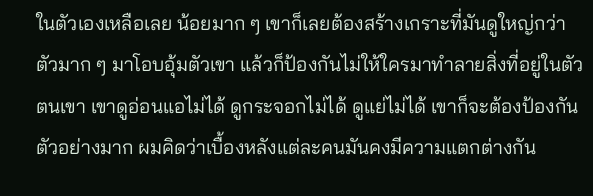ในตัวเองเหลือเลย น้อยมาก ๆ เขาก็เลยต้องสร้างเกราะที่มันดูใหญ่กว่าตัวมาก ๆ มาโอบอุ้มตัวเขา แล้วก็ป้องกันไม่ให้ใครมาทำลายสิ่งที่อยู่ในตัวตนเขา เขาดูอ่อนแอไม่ได้ ดูกระจอกไม่ได้ ดูแย่ไม่ได้ เขาก็จะต้องป้องกันตัวอย่างมาก ผมคิดว่าเบื้องหลังแต่ละคนมันคงมีความแตกต่างกัน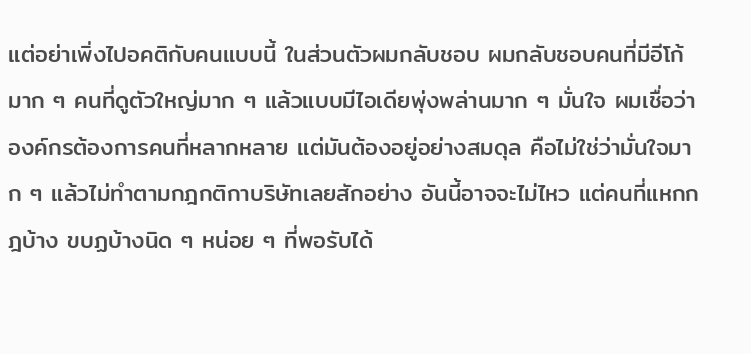แต่อย่าเพิ่งไปอคติกับคนแบบนี้ ในส่วนตัวผมกลับชอบ ผมกลับชอบคนที่มีอีโก้มาก ๆ คนที่ดูตัวใหญ่มาก ๆ แล้วแบบมีไอเดียพุ่งพล่านมาก ๆ มั่นใจ ผมเชื่อว่าองค์กรต้องการคนที่หลากหลาย แต่มันต้องอยู่อย่างสมดุล คือไม่ใช่ว่ามั่นใจมาก ๆ แล้วไม่ทำตามกฎกติกาบริษัทเลยสักอย่าง อันนี้อาจจะไม่ไหว แต่คนที่แหกกฎบ้าง ขบฏบ้างนิด ๆ หน่อย ๆ ที่พอรับได้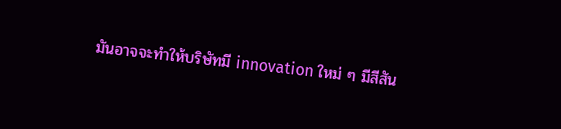มันอาจจะทำให้บริษัทมี innovation ใหม่ ๆ มีสีสัน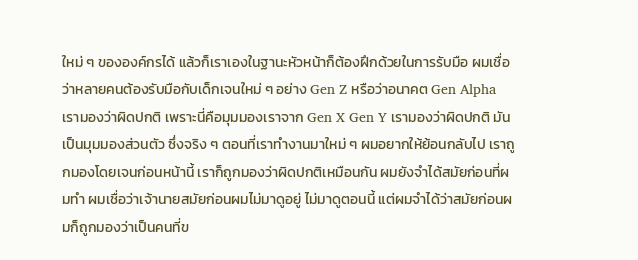ใหม่ ๆ ขององค์กรได้ แล้วก็เราเองในฐานะหัวหน้าก็ต้องฝึกด้วยในการรับมือ ผมเชื่อว่าหลายคนต้องรับมือกับเด็กเจนใหม่ ๆ อย่าง Gen Z หรือว่าอนาคต Gen Alpha เรามองว่าผิดปกติ เพราะนี่คือมุมมองเราจาก Gen X Gen Y เรามองว่าผิดปกติ มันเป็นมุมมองส่วนตัว ซึ่งจริง ๆ ตอนที่เราทำงานมาใหม่ ๆ ผมอยากให้ย้อนกลับไป เราถูกมองโดยเจนก่อนหน้านี้ เราก็ถูกมองว่าผิดปกติเหมือนกัน ผมยังจำได้สมัยก่อนที่ผมทำ ผมเชื่อว่าเจ้านายสมัยก่อนผมไม่มาดูอยู่ ไม่มาดูตอนนี้ แต่ผมจำได้ว่าสมัยก่อนผมก็ถูกมองว่าเป็นคนที่ข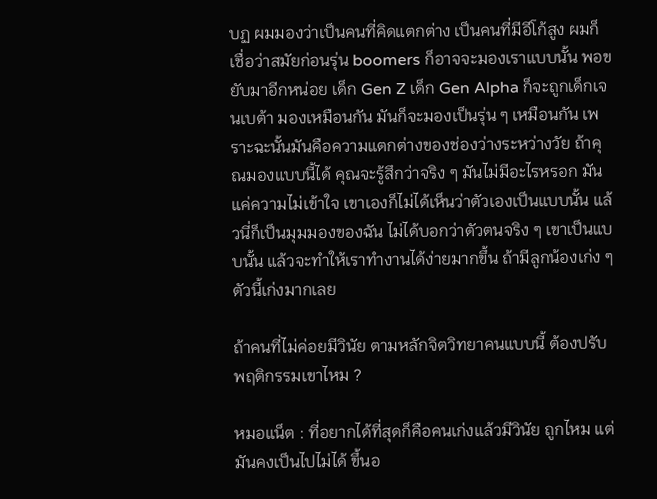บฏ ผมมองว่าเป็นคนที่คิดแตกต่าง เป็นคนที่มีอีโก้สูง ผมก็เชื่อว่าสมัยก่อนรุ่น boomers ก็อาจจะมองเราแบบนั้น พอขยับมาอีกหน่อย เด็ก Gen Z เด็ก Gen Alpha ก็จะถูกเด็กเจนเบต้า มองเหมือนกัน มันก็จะมองเป็นรุ่น ๆ เหมือนกัน เพราะฉะนั้นมันคือความแตกต่างของช่องว่างระหว่างวัย ถ้าคุณมองแบบนี้ได้ คุณจะรู้สึกว่าจริง ๆ มันไม่มีอะไรหรอก มันแค่ความไม่เข้าใจ เขาเองก็ไม่ได้เห็นว่าตัวเองเป็นแบบนั้น แล้วนี่ก็เป็นมุมมองของฉัน ไม่ได้บอกว่าตัวตนจริง ๆ เขาเป็นแบบนั้น แล้วจะทำให้เราทำงานได้ง่ายมากขึ้น ถ้ามีลูกน้องเก่ง ๆ ตัวนี้เก่งมากเลย

ถ้าคนที่ไม่ค่อยมีวินัย ตามหลักจิตวิทยาคนแบบนี้ ต้องปรับพฤติกรรมเขาไหม ?

หมอแน็ต : ที่อยากได้ที่สุดก็คือคนเก่งแล้วมีวินัย ถูกไหม แต่มันคงเป็นไปไม่ได้ ขึ้นอ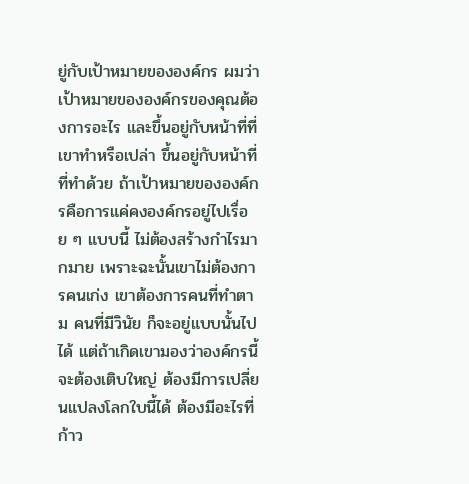ยู่กับเป้าหมายขององค์กร ผมว่าเป้าหมายขององค์กรของคุณต้องการอะไร และขึ้นอยู่กับหน้าที่ที่เขาทำหรือเปล่า ขึ้นอยู่กับหน้าที่ที่ทำด้วย ถ้าเป้าหมายขององค์กรคือการแค่คงองค์กรอยู่ไปเรื่อย ๆ แบบนี้ ไม่ต้องสร้างกำไรมากมาย เพราะฉะนั้นเขาไม่ต้องการคนเก่ง เขาต้องการคนที่ทำตาม คนที่มีวินัย ก็จะอยู่แบบนั้นไปได้ แต่ถ้าเกิดเขามองว่าองค์กรนี้จะต้องเติบใหญ่ ต้องมีการเปลี่ยนแปลงโลกใบนี้ได้ ต้องมีอะไรที่ก้าว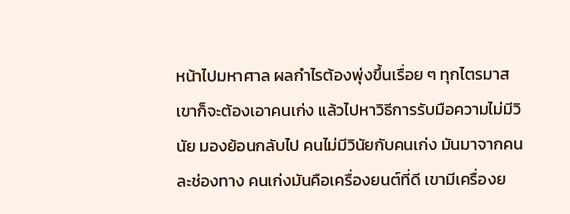หน้าไปมหาศาล ผลกำไรต้องพุ่งขึ้นเรื่อย ๆ ทุกไตรมาส เขาก็จะต้องเอาคนเก่ง แล้วไปหาวิธีการรับมือความไม่มีวินัย มองย้อนกลับไป คนไม่มีวินัยกับคนเก่ง มันมาจากคนละช่องทาง คนเก่งมันคือเครื่องยนต์ที่ดี เขามีเครื่องย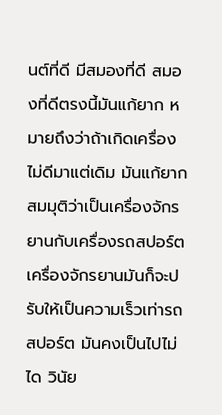นต์ที่ดี มีสมองที่ดี สมองที่ดีตรงนี้มันแก้ยาก หมายถึงว่าถ้าเกิดเครื่องไม่ดีมาแต่เดิม มันแก้ยาก สมมุติว่าเป็นเครื่องจักรยานกับเครื่องรถสปอร์ต เครื่องจักรยานมันก็จะปรับให้เป็นความเร็วเท่ารถสปอร์ต มันคงเป็นไปไม่ได วินัย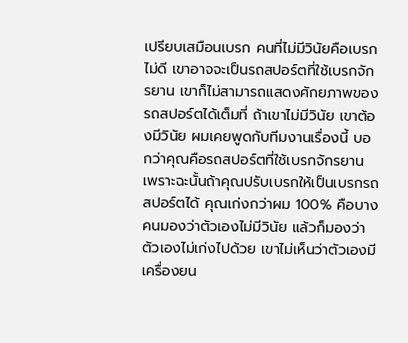เปรียบเสมือนเบรก คนที่ไม่มีวินัยคือเบรกไม่ดี เขาอาจจะเป็นรถสปอร์ตที่ใช้เบรกจักรยาน เขาก็ไม่สามารถแสดงศักยภาพของรถสปอร์ตได้เต็มที่ ถ้าเขาไม่มีวินัย เขาต้องมีวินัย ผมเคยพูดกับทีมงานเรื่องนี้ บอกว่าคุณคือรถสปอร์ตที่ใช้เบรกจักรยาน เพราะฉะนั้นถ้าคุณปรับเบรกให้เป็นเบรกรถสปอร์ตได้ คุณเก่งกว่าผม 100% คือบางคนมองว่าตัวเองไม่มีวินัย แล้วก็มองว่าตัวเองไม่เก่งไปด้วย เขาไม่เห็นว่าตัวเองมีเครื่องยน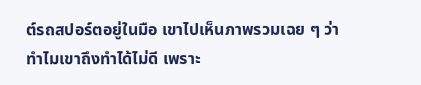ต์รถสปอร์ตอยู่ในมือ เขาไปเห็นภาพรวมเฉย ๆ ว่าทำไมเขาถึงทำได้ไม่ดี เพราะ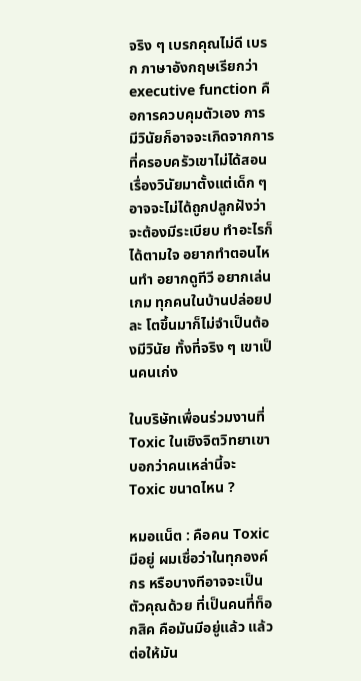จริง ๆ เบรกคุณไม่ดี เบรก ภาษาอังกฤษเรียกว่า executive function คือการควบคุมตัวเอง การมีวินัยก็อาจจะเกิดจากการที่ครอบครัวเขาไม่ได้สอนเรื่องวินัยมาตั้งแต่เด็ก ๆ อาจจะไม่ได้ถูกปลูกฝังว่าจะต้องมีระเบียบ ทำอะไรก็ได้ตามใจ อยากทำตอนไหนทำ อยากดูทีวี อยากเล่นเกม ทุกคนในบ้านปล่อยปละ โตขึ้นมาก็ไม่จำเป็นต้องมีวินัย ทั้งที่จริง ๆ เขาเป็นคนเก่ง

ในบริษัทเพื่อนร่วมงานที่ Toxic ในเชิงจิตวิทยาเขาบอกว่าคนเหล่านี้จะ Toxic ขนาดไหน ?

หมอแน็ต : คือคน Toxic  มีอยู่ ผมเชื่อว่าในทุกองค์กร หรือบางทีอาจจะเป็นตัวคุณด้วย ที่เป็นคนที่ท็อกสิค คือมันมีอยู่แล้ว แล้วต่อให้มัน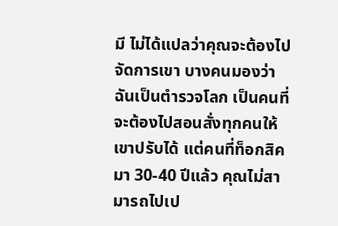มี ไม่ได้แปลว่าคุณจะต้องไปจัดการเขา บางคนมองว่าฉันเป็นตำรวจโลก เป็นคนที่จะต้องไปสอนสั่งทุกคนให้เขาปรับได้ แต่คนที่ท็อกสิคมา 30-40 ปีแล้ว คุณไม่สามารถไปเป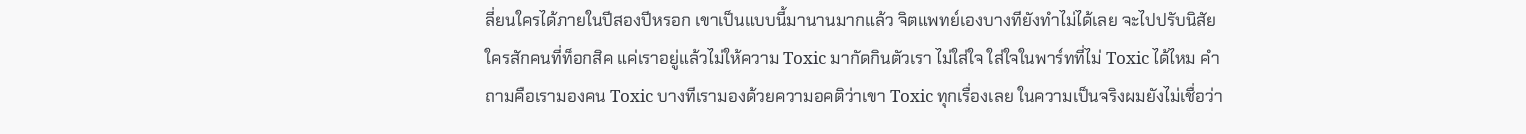ลี่ยนใครได้ภายในปีสองปีหรอก เขาเป็นแบบนี้มานานมากแล้ว จิตแพทย์เองบางทียังทำไม่ได้เลย จะไปปรับนิสัยใครสักคนที่ท็อกสิค แค่เราอยู่แล้วไม่ให้ความ Toxic มากัดกินตัวเรา ไม่ใส่ใจ ใส่ใจในพาร์ทที่ไม่ Toxic ได้ไหม คำถามคือเรามองคน Toxic บางทีเรามองด้วยความอคติว่าเขา Toxic ทุกเรื่องเลย ในความเป็นจริงผมยังไม่เชื่อว่า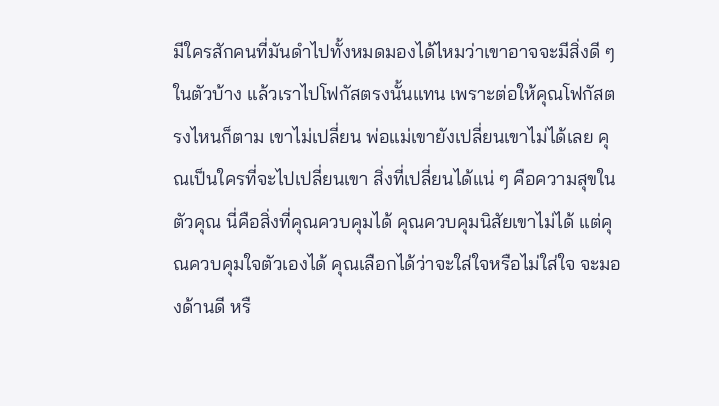มีใครสักคนที่มันดำไปทั้งหมดมองได้ไหมว่าเขาอาจจะมีสิ่งดี ๆ ในตัวบ้าง แล้วเราไปโฟกัสตรงนั้นแทน เพราะต่อให้คุณโฟกัสตรงไหนก็ตาม เขาไม่เปลี่ยน พ่อแม่เขายังเปลี่ยนเขาไม่ได้เลย คุณเป็นใครที่จะไปเปลี่ยนเขา สิ่งที่เปลี่ยนได้แน่ ๆ คือความสุขในตัวคุณ นี่คือสิ่งที่คุณควบคุมได้ คุณควบคุมนิสัยเขาไม่ได้ แต่คุณควบคุมใจตัวเองได้ คุณเลือกได้ว่าจะใส่ใจหรือไม่ใส่ใจ จะมองด้านดี หรื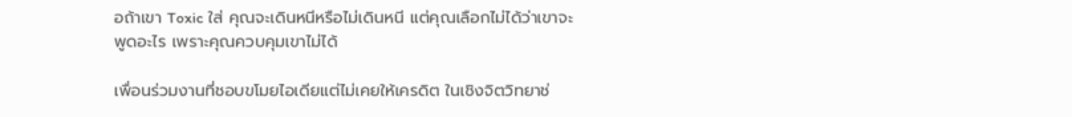อถ้าเขา Toxic ใส่ คุณจะเดินหนีหรือไม่เดินหนี แต่คุณเลือกไม่ได้ว่าเขาจะพูดอะไร เพราะคุณควบคุมเขาไม่ได้

เพื่อนร่วมงานที่ชอบขโมยไอเดียแต่ไม่เคยให้เครดิต ในเชิงจิตวิทยาช่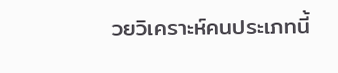วยวิเคราะห์คนประเภทนี้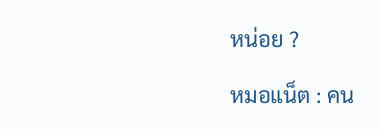หน่อย ?

หมอแน็ต : คน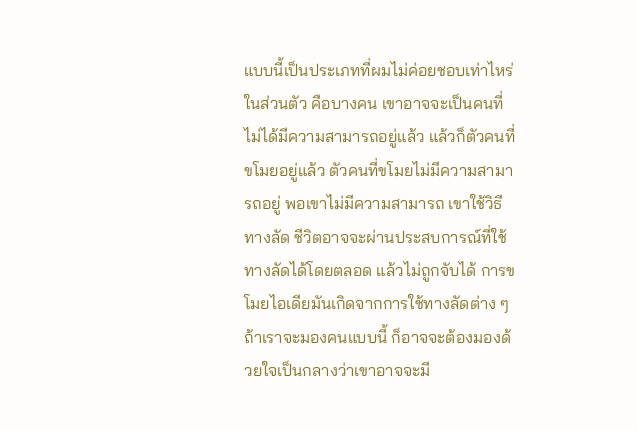แบบนี้เป็นประเภทที่ผมไม่ค่อยชอบเท่าไหร่ ในส่วนตัว คือบางคน เขาอาจจะเป็นคนที่ไม่ได้มีความสามารถอยู่แล้ว แล้วก็ตัวคนที่ขโมยอยู่แล้ว ตัวคนที่ขโมยไม่มีความสามารถอยู่ พอเขาไม่มีความสามารถ เขาใช้วิธีทางลัด ชีวิตอาจจะผ่านประสบการณ์ที่ใช้ทางลัดได้โดยตลอด แล้วไม่ถูกจับได้ การขโมยไอเดียมันเกิดจากการใช้ทางลัดต่าง ๆ ถ้าเราจะมองคนแบบนี้ ก็อาจจะต้องมองด้วยใจเป็นกลางว่าเขาอาจจะมี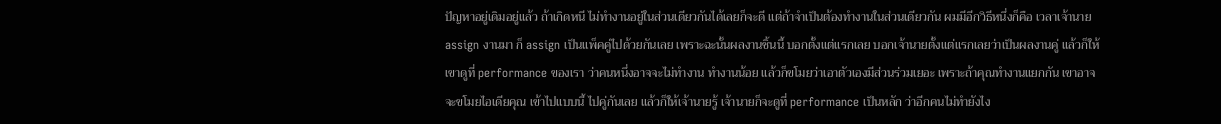ปัญหาอยู่เดิมอยู่แล้ว ถ้าเกิดหนี ไม่ทำงานอยู่ในส่วนเดียวกันได้เลยก็จะดี แต่ถ้าจำเป็นต้องทำงานในส่วนเดียวกัน ผมมีอีกวิธีหนึ่งก็คือ เวลาเจ้านาย assign งานมา ก็ assign เป็นแพ็คคู่ไปด้วยกันเลย เพราะฉะนั้นผลงานชิ้นนี้ บอกตั้งแต่แรกเลย บอกเจ้านายตั้งแต่แรกเลยว่าเป็นผลงานคู่ แล้วก็ให้เขาดูที่ performance ของเรา ว่าคนหนึ่งอาจจะไม่ทำงาน ทำงานน้อย แล้วก็ขโมยว่าเอาตัวเองมีส่วนร่วมเยอะ เพราะถ้าคุณทำงานแยกกัน เขาอาจจะขโมยไอเดียคุณ เข้าไปแบบนี้ ไปคู่กันเลย แล้วก็ให้เจ้านายรู้ เจ้านายก็จะดูที่ performance เป็นหลัก ว่าอีกคนไม่ทำยังไง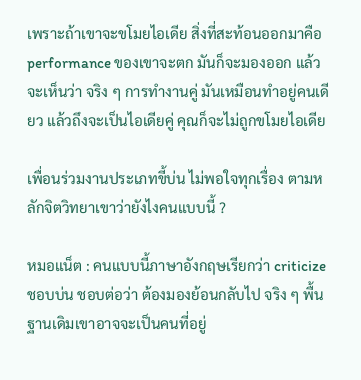เพราะถ้าเขาจะขโมยไอเดีย สิ่งที่สะท้อนออกมาคือ performance ของเขาจะตก มันก็จะมองออก แล้วจะเห็นว่า จริง ๆ การทำงานคู่ มันเหมือนทำอยู่คนเดียว แล้วถึงจะเป็นไอเดียคู่ คุณก็จะไม่ถูกขโมยไอเดีย

เพื่อนร่วมงานประเภทขี้บ่น ไม่พอใจทุกเรื่อง ตามหลักจิตวิทยาเขาว่ายังไงคนแบบนี้ ?

หมอแน็ต : คนแบบนี้ภาษาอังกฤษเรียกว่า criticize ชอบบ่น ชอบต่อว่า ต้องมองย้อนกลับไป จริง ๆ พื้นฐานเดิมเขาอาจจะเป็นคนที่อยู่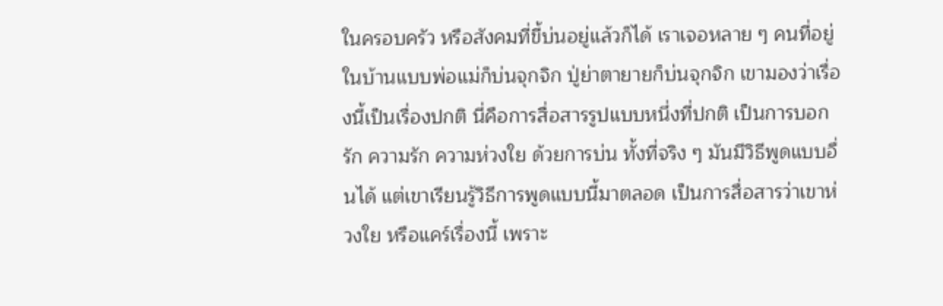ในครอบครัว หรือสังคมที่ขี้บ่นอยู่แล้วก็ได้ เราเจอหลาย ๆ คนที่อยู่ในบ้านแบบพ่อแม่ก็บ่นจุกจิก ปู่ย่าตายายก็บ่นจุกจิก เขามองว่าเรื่องนี้เป็นเรื่องปกติ นี่คือการสื่อสารรูปแบบหนึ่งที่ปกติ เป็นการบอกรัก ความรัก ความห่วงใย ด้วยการบ่น ทั้งที่จริง ๆ มันมีวิธีพูดแบบอื่นได้ แต่เขาเรียนรู้วิธีการพูดแบบนี้มาตลอด เป็นการสื่อสารว่าเขาห่วงใย หรือแคร์เรื่องนี้ เพราะ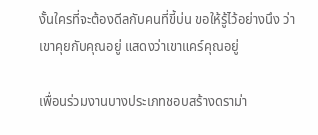งั้นใครที่จะต้องดีลกับคนที่ขี้บ่น ขอให้รู้ไว้อย่างนึง ว่าเขาคุยกับคุณอยู่ แสดงว่าเขาแคร์คุณอยู่

เพื่อนร่วมงานบางประเภทชอบสร้างดราม่า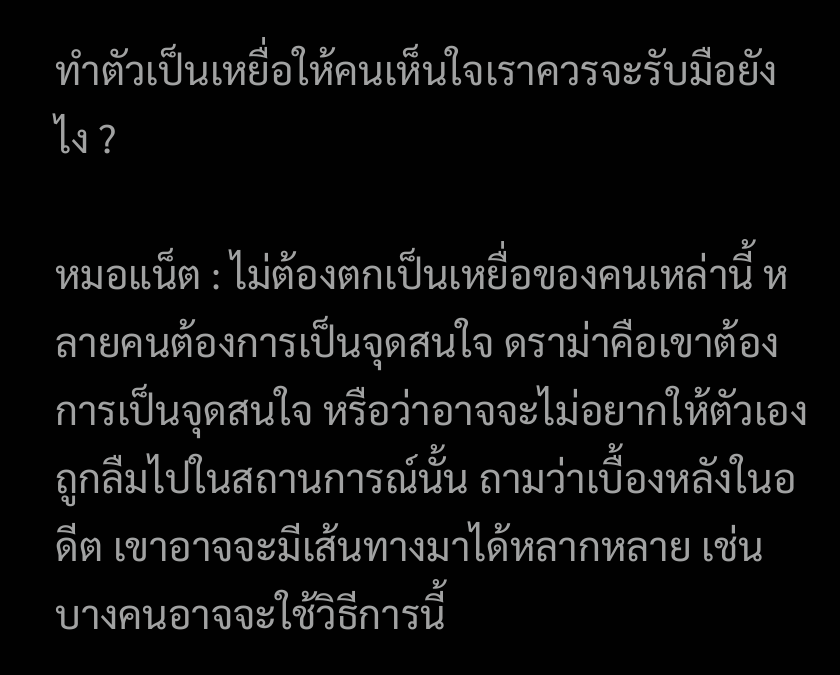ทำตัวเป็นเหยื่อให้คนเห็นใจเราควรจะรับมือยังไง ?

หมอแน็ต : ไม่ต้องตกเป็นเหยื่อของคนเหล่านี้ หลายคนต้องการเป็นจุดสนใจ ดราม่าคือเขาต้องการเป็นจุดสนใจ หรือว่าอาจจะไม่อยากให้ตัวเองถูกลืมไปในสถานการณ์นั้น ถามว่าเบื้องหลังในอดีต เขาอาจจะมีเส้นทางมาได้หลากหลาย เช่น บางคนอาจจะใช้วิธีการนี้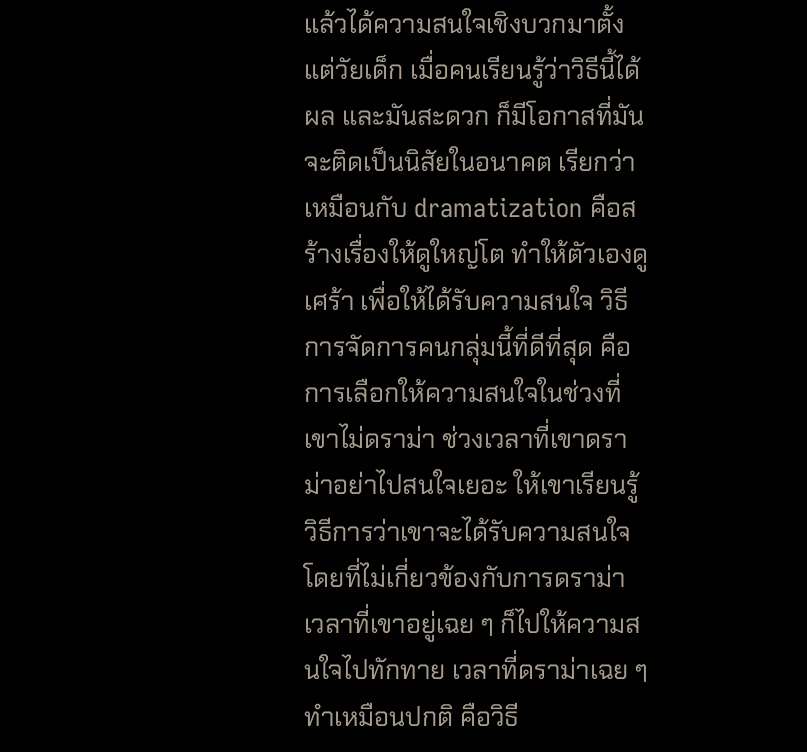แล้วได้ความสนใจเชิงบวกมาตั้งแต่วัยเด็ก เมื่อคนเรียนรู้ว่าวิธีนี้ได้ผล และมันสะดวก ก็มีโอกาสที่มันจะติดเป็นนิสัยในอนาคต เรียกว่าเหมือนกับ dramatization คือสร้างเรื่องให้ดูใหญ่โต ทำให้ตัวเองดูเศร้า เพื่อให้ได้รับความสนใจ วิธีการจัดการคนกลุ่มนี้ที่ดีที่สุด คือการเลือกให้ความสนใจในช่วงที่เขาไม่ดราม่า ช่วงเวลาที่เขาดราม่าอย่าไปสนใจเยอะ ให้เขาเรียนรู้วิธีการว่าเขาจะได้รับความสนใจโดยที่ไม่เกี่ยวข้องกับการดราม่า เวลาที่เขาอยู่เฉย ๆ ก็ไปให้ความสนใจไปทักทาย เวลาที่ดราม่าเฉย ๆ ทำเหมือนปกติ คือวิธี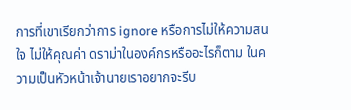การที่เขาเรียกว่าการ ignore หรือการไม่ให้ความสนใจ ไม่ให้คุณค่า ดราม่าในองค์กรหรืออะไรก็ตาม ในความเป็นหัวหน้าเจ้านายเราอยากจะรีบ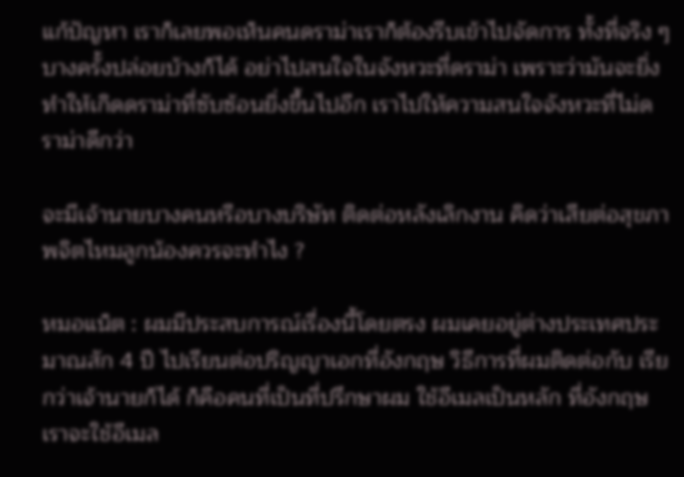แก้ปัญหา เราก็เลยพอเห็นคนดราม่าเราก็ต้องรีบเข้าไปจัดการ ทั้งที่จริง ๆ บางครั้งปล่อยบ้างก็ได้ อย่าไปสนใจในจังหวะที่ดราม่า เพราะว่ามันจะยิ่ง ทำให้เกิดดราม่าที่ซับซ้อนยิ่งขึ้นไปอีก เราไปให้ความสนใจจังหวะที่ไม่ดราม่าดีกว่า

จะมีเจ้านายบางคนหรือบางบริษัท ติดต่อหลังเลิกงาน คิดว่าเสียต่อสุขภาพจิตไหมลูกน้องควรจะทำไง ?

หมอแน็ต : ผมมีประสบการณ์เรื่องนี้โดยตรง ผมเคยอยู่ต่างประเทศประมาณสัก 4 ปี ไปเรียนต่อปริญญาเอกที่อังกฤษ วิธีการที่ผมติดต่อกับ เรียกว่าเจ้านายก็ได้ ก็คือคนที่เป็นที่ปรึกษาผม ใช้อีเมลเป็นหลัก ที่อังกฤษเราจะใช้อีเมล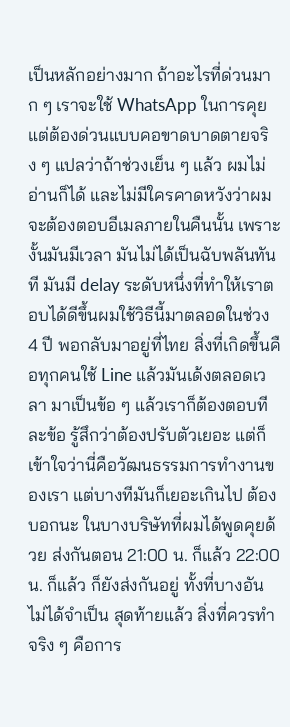เป็นหลักอย่างมาก ถ้าอะไรที่ด่วนมาก ๆ เราจะใช้ WhatsApp ในการคุย แต่ต้องด่วนแบบคอขาดบาดตายจริง ๆ แปลว่าถ้าช่วงเย็น ๆ แล้ว ผมไม่อ่านก็ได้ และไม่มีใครคาดหวังว่าผมจะต้องตอบอีเมลภายในคืนนั้น เพราะงั้นมันมีเวลา มันไม่ได้เป็นฉับพลันทันที มันมี delay ระดับหนึ่งที่ทำให้เราตอบได้ดีขึ้นผมใช้วิธีนี้มาตลอดในช่วง 4 ปี พอกลับมาอยู่ที่ไทย สิ่งที่เกิดขึ้นคือทุกคนใช้ Line แล้วมันเด้งตลอดเวลา มาเป็นข้อ ๆ แล้วเราก็ต้องตอบทีละข้อ รู้สึกว่าต้องปรับตัวเยอะ แต่ก็เข้าใจว่านี่คือวัฒนธรรมการทำงานของเรา แต่บางทีมันก็เยอะเกินไป ต้องบอกนะ ในบางบริษัทที่ผมได้พูดคุยด้วย ส่งกันตอน 21:00 น. ก็แล้ว 22:00 น. ก็แล้ว ก็ยังส่งกันอยู่ ทั้งที่บางอันไม่ได้จำเป็น สุดท้ายแล้ว สิ่งที่ควรทำจริง ๆ คือการ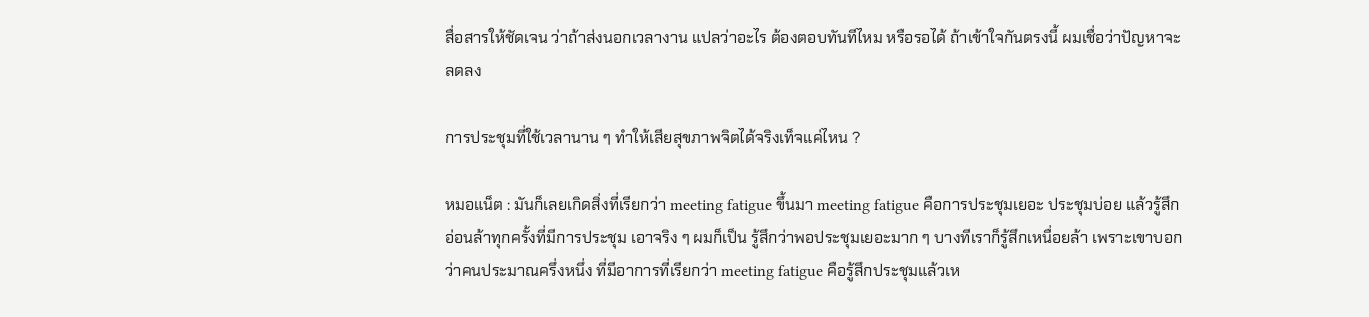สื่อสารให้ชัดเจน ว่าถ้าส่งนอกเวลางาน แปลว่าอะไร ต้องตอบทันทีไหม หรือรอได้ ถ้าเข้าใจกันตรงนี้ ผมเชื่อว่าปัญหาจะลดลง

การประชุมที่ใช้เวลานาน ๆ ทำให้เสียสุขภาพจิตได้จริงเท็จแค่ไหน ?

หมอแน็ต : มันก็เลยเกิดสิ่งที่เรียกว่า meeting fatigue ขึ้นมา meeting fatigue คือการประชุมเยอะ ประชุมบ่อย แล้วรู้สึกอ่อนล้าทุกครั้งที่มีการประชุม เอาจริง ๆ ผมก็เป็น รู้สึกว่าพอประชุมเยอะมาก ๆ บางทีเราก็รู้สึกเหนื่อยล้า เพราะเขาบอกว่าคนประมาณครึ่งหนึ่ง ที่มีอาการที่เรียกว่า meeting fatigue คือรู้สึกประชุมแล้วเห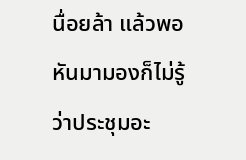นื่อยล้า แล้วพอหันมามองก็ไม่รู้ว่าประชุมอะ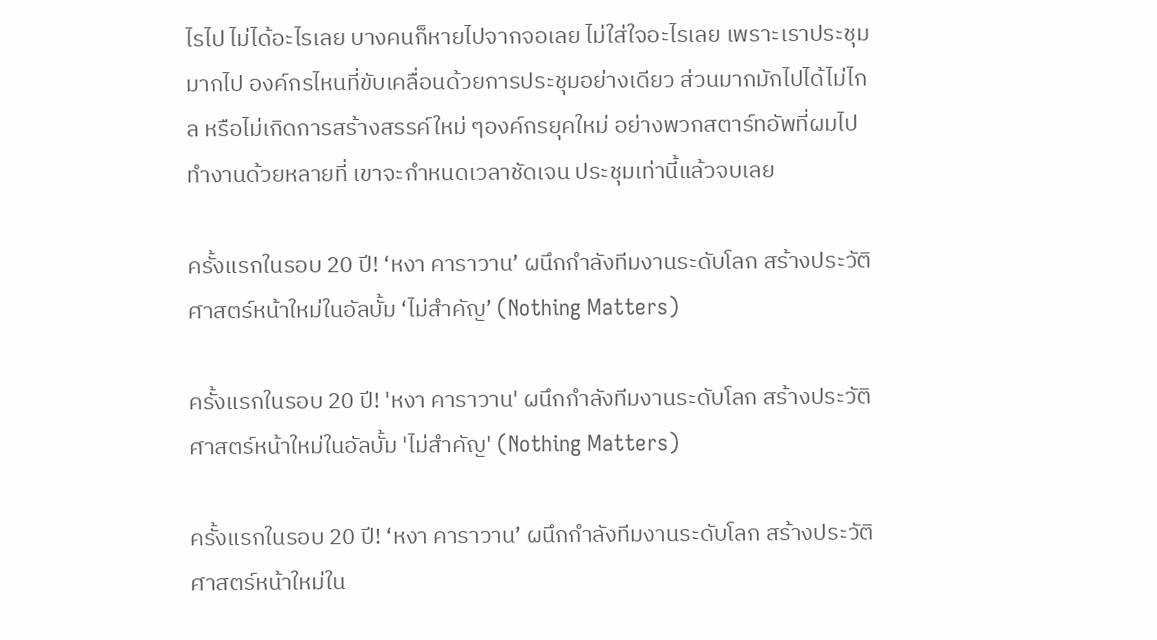ไรไป ไม่ได้อะไรเลย บางคนก็หายไปจากจอเลย ไม่ใส่ใจอะไรเลย เพราะเราประชุมมากไป องค์กรไหนที่ขับเคลื่อนด้วยการประชุมอย่างเดียว ส่วนมากมักไปได้ไม่ไกล หรือไม่เกิดการสร้างสรรค์ใหม่ ๆองค์กรยุคใหม่ อย่างพวกสตาร์ทอัพที่ผมไปทำงานด้วยหลายที่ เขาจะกำหนดเวลาชัดเจน ประชุมเท่านี้แล้วจบเลย

ครั้งแรกในรอบ 20 ปี! ‘หงา คาราวาน’ ผนึกกำลังทีมงานระดับโลก สร้างประวัติศาสตร์หน้าใหม่ในอัลบั้ม ‘ไม่สำคัญ’ (Nothing Matters)

ครั้งแรกในรอบ 20 ปี! 'หงา คาราวาน' ผนึกกำลังทีมงานระดับโลก สร้างประวัติศาสตร์หน้าใหม่ในอัลบั้ม 'ไม่สำคัญ' (Nothing Matters)

ครั้งแรกในรอบ 20 ปี! ‘หงา คาราวาน’ ผนึกกำลังทีมงานระดับโลก สร้างประวัติศาสตร์หน้าใหม่ใน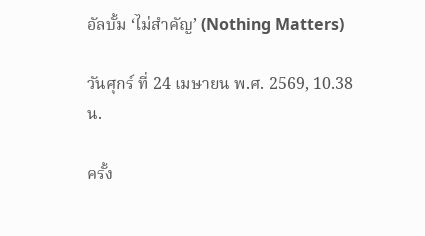อัลบั้ม ‘ไม่สำคัญ’ (Nothing Matters)

วันศุกร์ ที่ 24 เมษายน พ.ศ. 2569, 10.38 น.

ครั้ง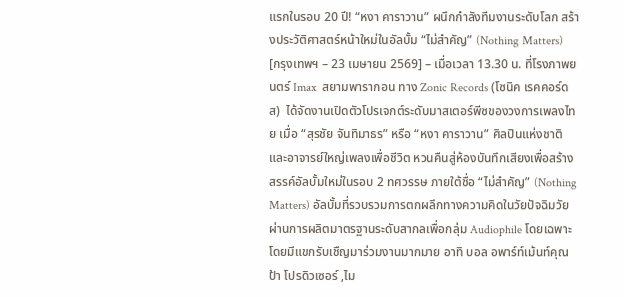แรกในรอบ 20 ปี! “หงา คาราวาน” ผนึกกำลังทีมงานระดับโลก สร้างประวัติศาสตร์หน้าใหม่ในอัลบั้ม “ไม่สำคัญ” (Nothing Matters)
[กรุงเทพฯ – 23 เมษายน 2569] – เมื่อเวลา 13.30 น. ที่โรงภาพยนตร์ Imax  สยามพารากอน ทาง Zonic Records (โซนิค เรคคอร์ดส)  ได้จัดงานเปิดตัวโปรเจกต์ระดับมาสเตอร์พีซของวงการเพลงไทย เมื่อ “สุรชัย จันทิมาธร” หรือ “หงา คาราวาน” ศิลปินแห่งชาติและอาจารย์ใหญ่เพลงเพื่อชีวิต หวนคืนสู่ห้องบันทึกเสียงเพื่อสร้างสรรค์อัลบั้มใหม่ในรอบ 2 ทศวรรษ ภายใต้ชื่อ “ไม่สำคัญ” (Nothing Matters) อัลบั้มที่รวบรวมการตกผลึกทางความคิดในวัยปัจฉิมวัย ผ่านการผลิตมาตรฐานระดับสากลเพื่อกลุ่ม Audiophile โดยเฉพาะ โดยมีแขกรับเชืญมาร่วมงานมากมาย อาทิ บอล อพาร์ท์เม้นท์คุณป้า โปรดิวเซอร์ ,ไม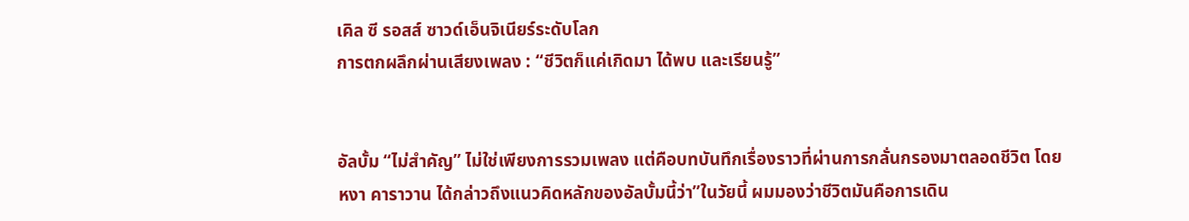เคิล ซี รอสส์ ซาวด์เอ็นจิเนียร์ระดับโลก
การตกผลึกผ่านเสียงเพลง : “ชีวิตก็แค่เกิดมา ได้พบ และเรียนรู้”


อัลบั้ม “ไม่สำคัญ” ไม่ใช่เพียงการรวมเพลง แต่คือบทบันทึกเรื่องราวที่ผ่านการกลั่นกรองมาตลอดชีวิต โดย หงา คาราวาน ได้กล่าวถึงแนวคิดหลักของอัลบั้มนี้ว่า”ในวัยนี้ ผมมองว่าชีวิตมันคือการเดิน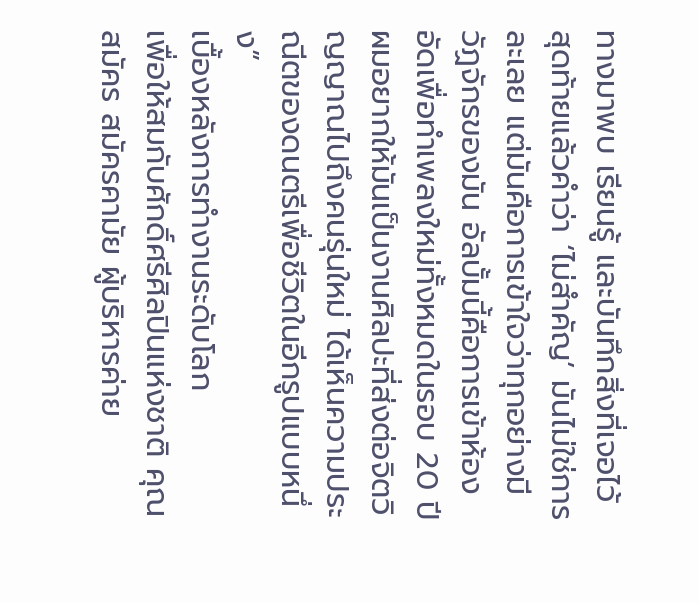ทางมาพบ เรียนรู้ และบันทึกสิ่งที่เจอไว้ สุดท้ายแล้วคำว่า ‘ไม่สำคัญ’ มันไม่ใช่การละเลย แต่มันคือการเข้าใจว่าทุกอย่างมีวัฏจักรของมัน อัลบั้มนี้คือการเข้าห้องอัดเพื่อทำเพลงใหม่ทั้งหมดในรอบ 20 ปี ผมอยากให้มันเป็นงานศิลปะที่ส่งต่อจิตวิญญาณไปถึงคนรุ่นใหม่ ได้เห็นความประณีตของดนตรีเพื่อชีวิตในอีกรูปแบบหนึ่ง”
เบื้องหลังการทำงานระดับโลก
เพื่อให้สมกับศักดิ์ศรีศิลปินแห่งชาติ คุณสมัคร สมัครคามัย ผู้บริหารค่าย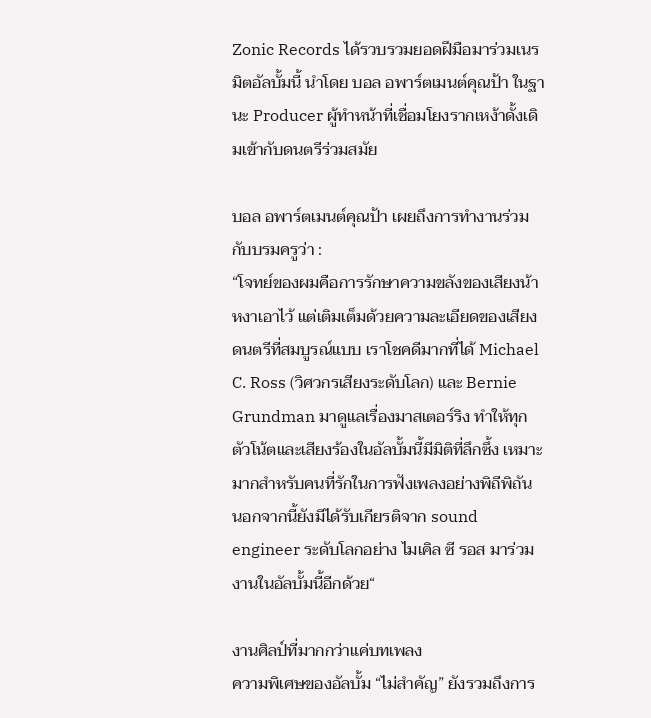Zonic Records ได้รวบรวมยอดฝีมือมาร่วมเนรมิตอัลบั้มนี้ นำโดย บอล อพาร์ตเมนต์คุณป้า ในฐานะ Producer ผู้ทำหน้าที่เชื่อมโยงรากเหง้าดั้งเดิมเข้ากับดนตรีร่วมสมัย

บอล อพาร์ตเมนต์คุณป้า เผยถึงการทำงานร่วมกับบรมครูว่า :
“โจทย์ของผมคือการรักษาความขลังของเสียงน้าหงาเอาไว้ แต่เติมเต็มด้วยความละเอียดของเสียงดนตรีที่สมบูรณ์แบบ เราโชคดีมากที่ได้ Michael C. Ross (วิศวกรเสียงระดับโลก) และ Bernie Grundman มาดูแลเรื่องมาสเตอร์ริง ทำให้ทุกตัวโน้ตและเสียงร้องในอัลบั้มนี้มีมิติที่ลึกซึ้ง เหมาะมากสำหรับคนที่รักในการฟังเพลงอย่างพิถีพิถัน นอกจากนี้ยังมีได้รับเกียรติจาก sound engineer ระดับโลกอย่าง ไมเคิล ซี รอส มาร่วมงานในอัลบั้มนี้อีกด้วย“

งานศิลป์ที่มากกว่าแค่บทเพลง
ความพิเศษของอัลบั้ม “ไม่สำคัญ” ยังรวมถึงการ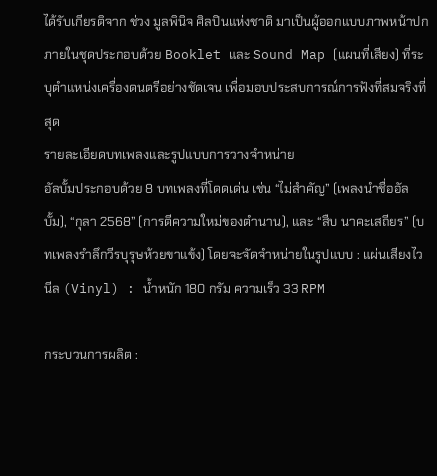ได้รับเกียรติจาก ช่วง มูลพินิจ ศิลปินแห่งชาติ มาเป็นผู้ออกแบบภาพหน้าปก ภายในชุดประกอบด้วย Booklet และ Sound Map (แผนที่เสียง) ที่ระบุตำแหน่งเครื่องดนตรีอย่างชัดเจน เพื่อมอบประสบการณ์การฟังที่สมจริงที่สุด
รายละเอียดบทเพลงและรูปแบบการวางจำหน่าย
อัลบั้มประกอบด้วย 8 บทเพลงที่โดดเด่น เช่น “ไม่สำคัญ” (เพลงนำชื่ออัลบั้ม), “กุลา 2568” (การตีความใหม่ของตำนาน), และ “สืบ นาคะเสถียร” (บทเพลงรำลึกวีรบุรุษห้วยขาแข้ง) โดยจะจัดจำหน่ายในรูปแบบ : แผ่นเสียงไวนีล (Vinyl) : น้ำหนัก 180 กรัม ความเร็ว 33 RPM

กระบวนการผลิต :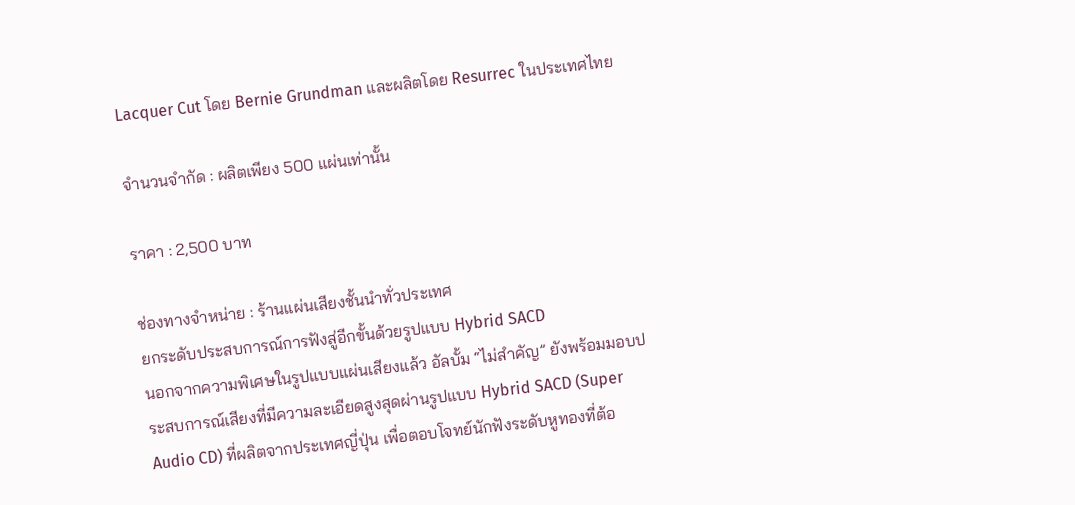Lacquer Cut โดย Bernie Grundman และผลิตโดย Resurrec ในประเทศไทย

จำนวนจำกัด : ผลิตเพียง 500 แผ่นเท่านั้น

ราคา : 2,500 บาท

ช่องทางจำหน่าย : ร้านแผ่นเสียงชั้นนำทั่วประเทศ
ยกระดับประสบการณ์การฟังสู่อีกขั้นด้วยรูปแบบ Hybrid SACD
นอกจากความพิเศษในรูปแบบแผ่นเสียงแล้ว อัลบั้ม “ไม่สำคัญ” ยังพร้อมมอบประสบการณ์เสียงที่มีความละเอียดสูงสุดผ่านรูปแบบ Hybrid SACD (Super Audio CD) ที่ผลิตจากประเทศญี่ปุ่น เพื่อตอบโจทย์นักฟังระดับหูทองที่ต้อ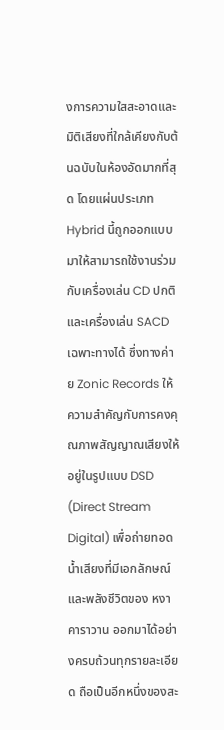งการความใสสะอาดและมิติเสียงที่ใกล้เคียงกับต้นฉบับในห้องอัดมากที่สุด โดยแผ่นประเภท Hybrid นี้ถูกออกแบบมาให้สามารถใช้งานร่วมกับเครื่องเล่น CD ปกติ และเครื่องเล่น SACD เฉพาะทางได้ ซึ่งทางค่าย Zonic Records ให้ความสำคัญกับการคงคุณภาพสัญญาณเสียงให้อยู่ในรูปแบบ DSD (Direct Stream Digital) เพื่อถ่ายทอดน้ำเสียงที่มีเอกลักษณ์และพลังชีวิตของ หงา คาราวาน ออกมาได้อย่างครบถ้วนทุกรายละเอียด ถือเป็นอีกหนึ่งของสะ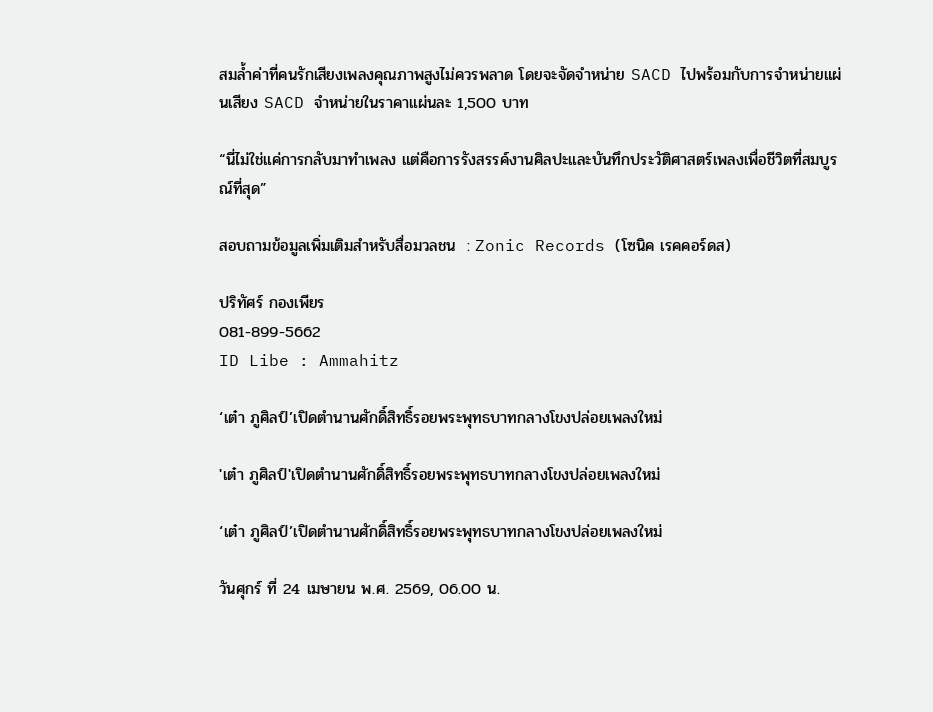สมล้ำค่าที่คนรักเสียงเพลงคุณภาพสูงไม่ควรพลาด โดยจะจัดจำหน่าย SACD ไปพร้อมกับการจำหน่ายแผ่นเสียง SACD จำหน่ายในราคาแผ่นละ 1,500 บาท

“นี่ไม่ใช่แค่การกลับมาทำเพลง แต่คือการรังสรรค์งานศิลปะและบันทึกประวัติศาสตร์เพลงเพื่อชีวิตที่สมบูรณ์ที่สุด”

สอบถามข้อมูลเพิ่มเติมสำหรับสื่อมวลชน  : Zonic Records (โซนิค เรคคอร์ดส)

ปริทัศร์ กองเพียร
081-899-5662
ID Libe : Ammahitz

‘เต๋า ภูศิลป์’เปิดตำนานศักดิ์สิทธิ์รอยพระพุทธบาทกลางโขงปล่อยเพลงใหม่

'เต๋า ภูศิลป์'เปิดตำนานศักดิ์สิทธิ์รอยพระพุทธบาทกลางโขงปล่อยเพลงใหม่

‘เต๋า ภูศิลป์’เปิดตำนานศักดิ์สิทธิ์รอยพระพุทธบาทกลางโขงปล่อยเพลงใหม่

วันศุกร์ ที่ 24 เมษายน พ.ศ. 2569, 06.00 น.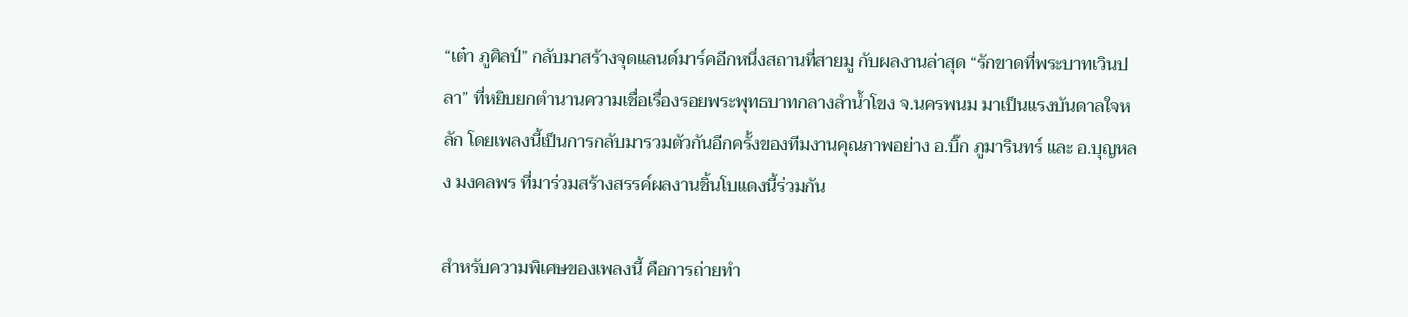“เต๋า ภูศิลป์” กลับมาสร้างจุดแลนด์มาร์คอีกหนึ่งสถานที่สายมู กับผลงานล่าสุด “รักขาดที่พระบาทเวินปลา” ที่หยิบยกตำนานความเชื่อเรื่องรอยพระพุทธบาทกลางลำน้ำโขง จ.นครพนม มาเป็นแรงบันดาลใจหลัก โดยเพลงนี้เป็นการกลับมารวมตัวกันอีกครั้งของทีมงานคุณภาพอย่าง อ.บิ๊ก ภูมารินทร์ และ อ.บุญหลง มงคลพร ที่มาร่วมสร้างสรรค์ผลงานชิ้นโบแดงนี้ร่วมกัน

สำหรับความพิเศษของเพลงนี้ คือการถ่ายทำ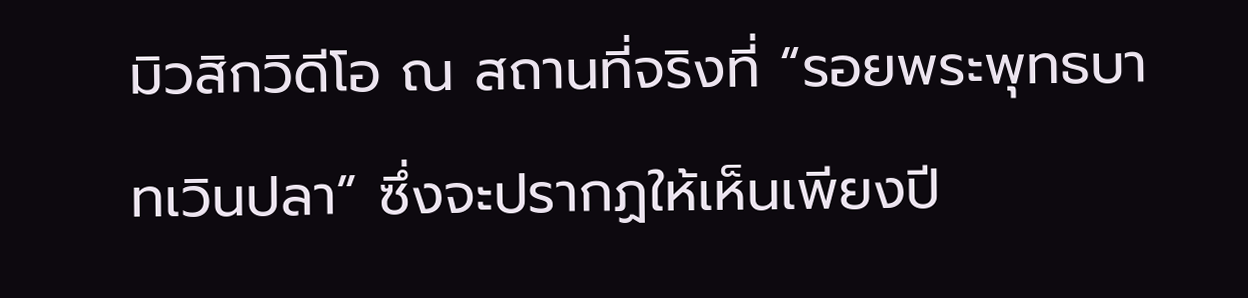มิวสิกวิดีโอ ณ สถานที่จริงที่ “รอยพระพุทธบาทเวินปลา” ซึ่งจะปรากฏให้เห็นเพียงปี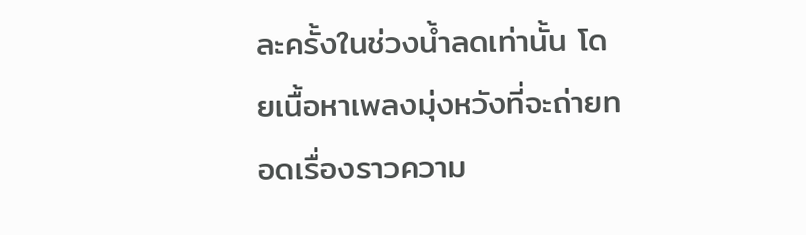ละครั้งในช่วงน้ำลดเท่านั้น โดยเนื้อหาเพลงมุ่งหวังที่จะถ่ายทอดเรื่องราวความ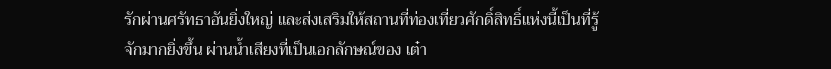รักผ่านศรัทธาอันยิ่งใหญ่ และส่งเสริมให้สถานที่ท่องเที่ยวศักดิ์สิทธิ์แห่งนี้เป็นที่รู้จักมากยิ่งขึ้น ผ่านน้ำเสียงที่เป็นเอกลักษณ์ของ เต๋า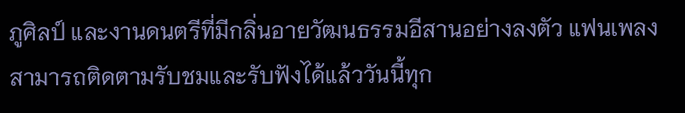ภูศิลป์ และงานดนตรีที่มีกลิ่นอายวัฒนธรรมอีสานอย่างลงตัว แฟนเพลงสามารถติดตามรับชมและรับฟังได้แล้ววันนี้ทุก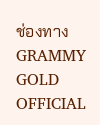ช่องทาง GRAMMY GOLD OFFICIAL